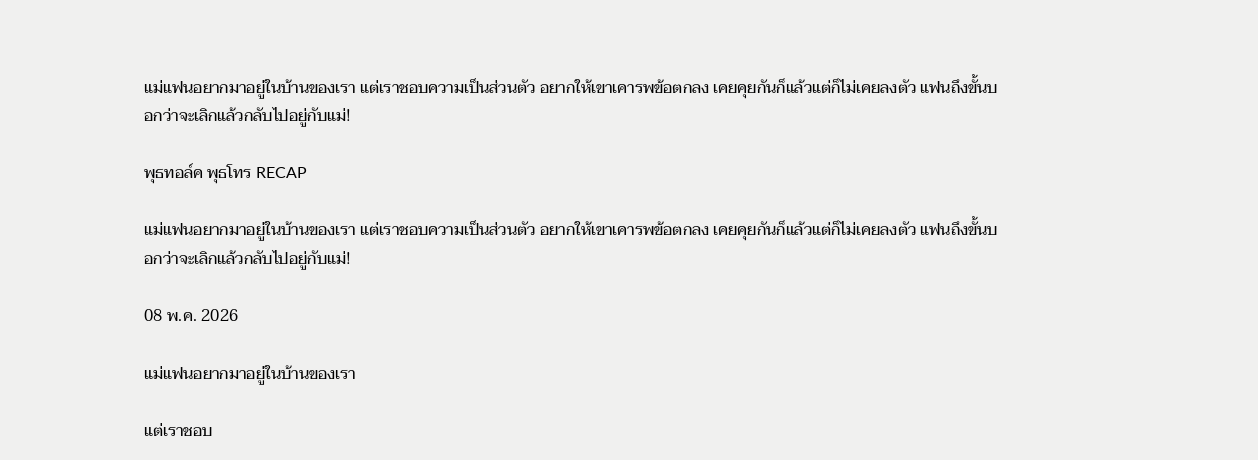แม่แฟนอยากมาอยู่ในบ้านของเรา แต่เราชอบความเป็นส่วนตัว อยากให้เขาเคารพข้อตกลง เคยคุยกันก็แล้วแต่ก็ไม่เคยลงตัว แฟนถึงขั้นบอกว่าจะเลิกแล้วกลับไปอยู่กับแม่!

พุธทอล์ค พุธโทร RECAP

แม่แฟนอยากมาอยู่ในบ้านของเรา แต่เราชอบความเป็นส่วนตัว อยากให้เขาเคารพข้อตกลง เคยคุยกันก็แล้วแต่ก็ไม่เคยลงตัว แฟนถึงขั้นบอกว่าจะเลิกแล้วกลับไปอยู่กับแม่!

08 พ.ค. 2026

แม่แฟนอยากมาอยู่ในบ้านของเรา

แต่เราชอบ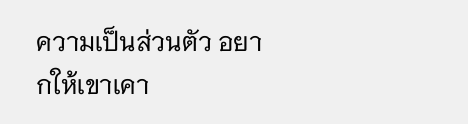ความเป็นส่วนตัว อยากให้เขาเคา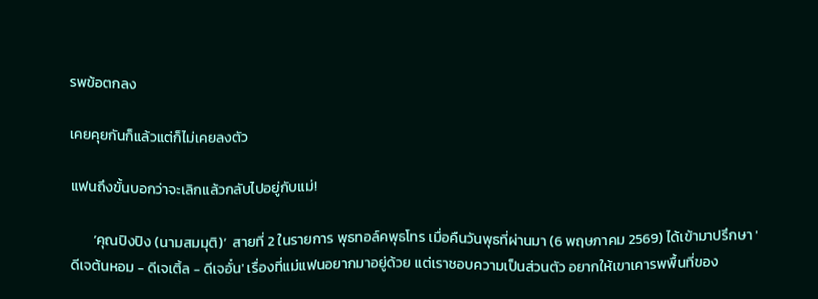รพข้อตกลง

เคยคุยกันก็แล้วแต่ก็ไม่เคยลงตัว

แฟนถึงขั้นบอกว่าจะเลิกแล้วกลับไปอยู่กับแม่!

       ‘คุณปิงปิง (นามสมมุติ)’  สายที่ 2 ในรายการ พุธทอล์คพุธโทร เมื่อคืนวันพุธที่ผ่านมา (6 พฤษภาคม 2569) ได้เข้ามาปรึกษา 'ดีเจต้นหอม - ดีเจเติ้ล - ดีเจอั๋น' เรื่องที่แม่แฟนอยากมาอยู่ด้วย แต่เราชอบความเป็นส่วนตัว อยากให้เขาเคารพพื้นที่ของ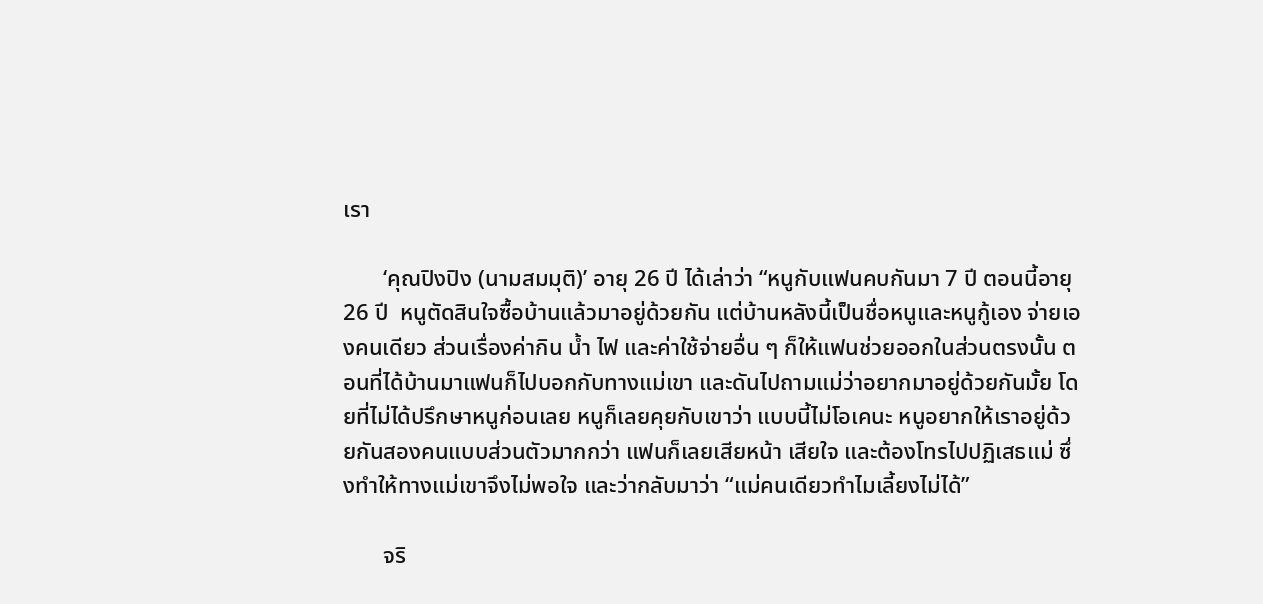เรา

       ‘คุณปิงปิง (นามสมมุติ)’ อายุ 26 ปี ได้เล่าว่า “หนูกับแฟนคบกันมา 7 ปี ตอนนี้อายุ 26 ปี  หนูตัดสินใจซื้อบ้านแล้วมาอยู่ด้วยกัน แต่บ้านหลังนี้เป็นชื่อหนูและหนูกู้เอง จ่ายเองคนเดียว ส่วนเรื่องค่ากิน น้ำ ไฟ และค่าใช้จ่ายอื่น ๆ ก็ให้แฟนช่วยออกในส่วนตรงนั้น ตอนที่ได้บ้านมาแฟนก็ไปบอกกับทางแม่เขา และดันไปถามแม่ว่าอยากมาอยู่ด้วยกันมั้ย โดยที่ไม่ได้ปรึกษาหนูก่อนเลย หนูก็เลยคุยกับเขาว่า แบบนี้ไม่โอเคนะ หนูอยากให้เราอยู่ด้วยกันสองคนแบบส่วนตัวมากกว่า แฟนก็เลยเสียหน้า เสียใจ และต้องโทรไปปฏิเสธแม่ ซึ่งทำให้ทางแม่เขาจึงไม่พอใจ และว่ากลับมาว่า “แม่คนเดียวทำไมเลี้ยงไม่ได้”

       จริ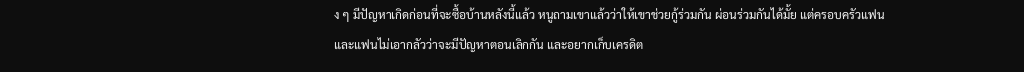ง ๆ มีปัญหาเกิดก่อนที่จะซื้อบ้านหลังนี้แล้ว หนูถามเขาแล้วว่าให้เขาช่วยกู้ร่วมกัน ผ่อนร่วมกันได้มั้ย แต่ครอบครัวแฟนและแฟนไม่เอากลัวว่าจะมีปัญหาตอนเลิกกัน และอยากเก็บเครดิต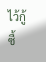ไว้กู้ซื้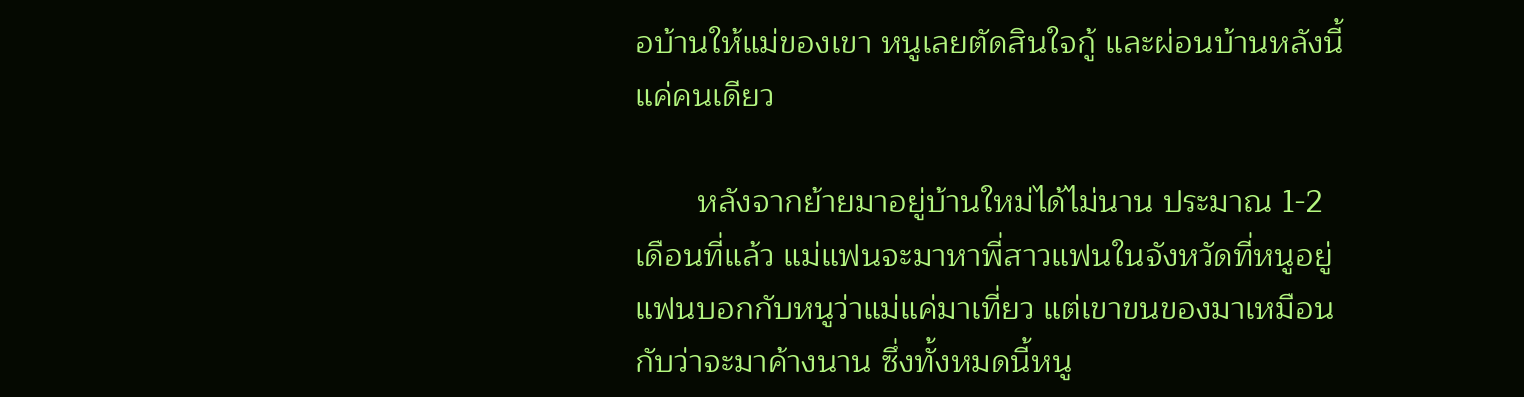อบ้านให้แม่ของเขา หนูเลยตัดสินใจกู้ และผ่อนบ้านหลังนี้แค่คนเดียว

       หลังจากย้ายมาอยู่บ้านใหม่ได้ไม่นาน ประมาณ 1-2 เดือนที่แล้ว แม่แฟนจะมาหาพี่สาวแฟนในจังหวัดที่หนูอยู่ แฟนบอกกับหนูว่าแม่แค่มาเที่ยว แต่เขาขนของมาเหมือนกับว่าจะมาค้างนาน ซึ่งทั้งหมดนี้หนู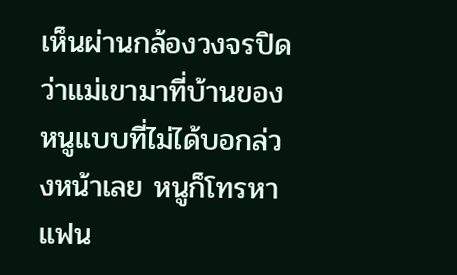เห็นผ่านกล้องวงจรปิด ว่าแม่เขามาที่บ้านของหนูแบบที่ไม่ได้บอกล่วงหน้าเลย หนูก็โทรหาแฟน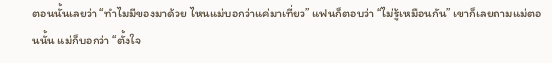ตอนนั้นเลยว่า “ทำไมมีของมาด้วย ไหนแม่บอกว่าแค่มาเที่ยว” แฟนก็ตอบว่า “ไม่รู้เหมือนกัน” เขาก็เลยถามแม่ตอนนั้น แม่ก็บอกว่า “ตั้งใจ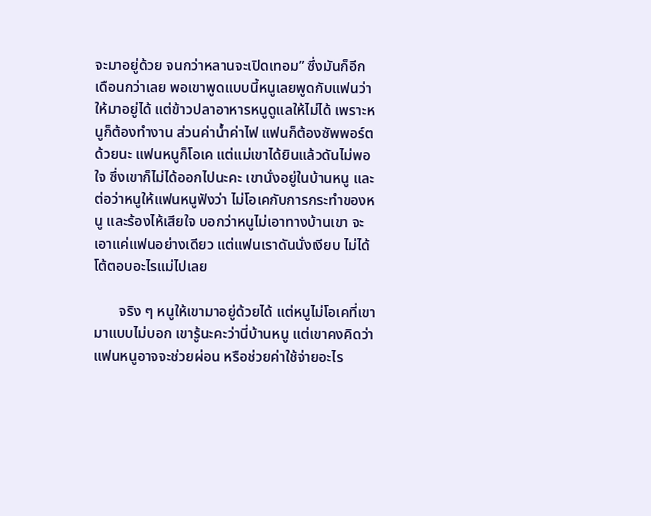จะมาอยู่ด้วย จนกว่าหลานจะเปิดเทอม” ซึ่งมันก็อีกเดือนกว่าเลย พอเขาพูดแบบนี้หนูเลยพูดกับแฟนว่า ให้มาอยู่ได้ แต่ข้าวปลาอาหารหนูดูแลให้ไม่ได้ เพราะหนูก็ต้องทำงาน ส่วนค่าน้ำค่าไฟ แฟนก็ต้องซัพพอร์ตด้วยนะ แฟนหนูก็โอเค แต่แม่เขาได้ยินแล้วดันไม่พอใจ ซึ่งเขาก็ไม่ได้ออกไปนะคะ เขานั่งอยู่ในบ้านหนู และต่อว่าหนูให้แฟนหนูฟังว่า ไม่โอเคกับการกระทำของหนู และร้องไห้เสียใจ บอกว่าหนูไม่เอาทางบ้านเขา จะเอาแค่แฟนอย่างเดียว แต่แฟนเราดันนั่งเงียบ ไม่ได้โต้ตอบอะไรแม่ไปเลย

       จริง ๆ หนูให้เขามาอยู่ด้วยได้ แต่หนูไม่โอเคที่เขามาแบบไม่บอก เขารู้นะคะว่านี่บ้านหนู แต่เขาคงคิดว่า แฟนหนูอาจจะช่วยผ่อน หรือช่วยค่าใช้จ่ายอะไร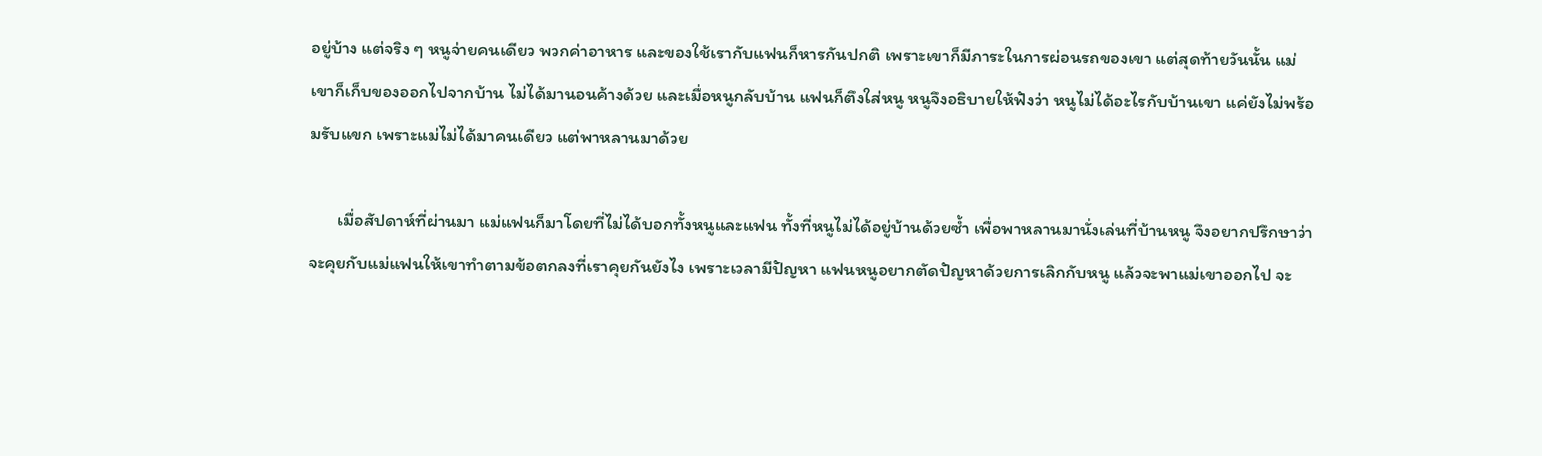อยู่บ้าง แต่จริง ๆ หนูจ่ายคนเดียว พวกค่าอาหาร และของใช้เรากับแฟนก็หารกันปกติ เพราะเขาก็มีภาระในการผ่อนรถของเขา แต่สุดท้ายวันนั้น แม่เขาก็เก็บของออกไปจากบ้าน ไม่ได้มานอนค้างด้วย และเมื่อหนูกลับบ้าน แฟนก็ตึงใส่หนู หนูจึงอธิบายให้ฟังว่า หนูไม่ได้อะไรกับบ้านเขา แค่ยังไม่พร้อมรับแขก เพราะแม่ไม่ได้มาคนเดียว แต่พาหลานมาด้วย

       เมื่อสัปดาห์ที่ผ่านมา แม่แฟนก็มาโดยที่ไม่ได้บอกทั้งหนูและแฟน ทั้งที่หนูไม่ได้อยู่บ้านด้วยซ้ำ เพื่อพาหลานมานั่งเล่นที่บ้านหนู จึงอยากปรึกษาว่า จะคุยกับแม่แฟนให้เขาทำตามข้อตกลงที่เราคุยกันยังไง เพราะเวลามีปัญหา แฟนหนูอยากตัดปัญหาด้วยการเลิกกับหนู แล้วจะพาแม่เขาออกไป จะ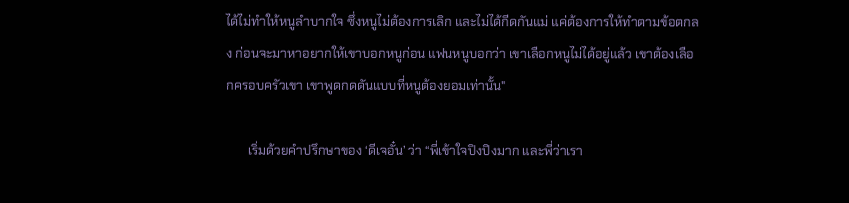ได้ไม่ทำให้หนูลำบากใจ ซึ่งหนูไม่ต้องการเลิก และไม่ได้กีดกันแม่ แค่ต้องการให้ทำตามข้อตกลง ก่อนจะมาหาอยากให้เขาบอกหนูก่อน แฟนหนูบอกว่า เขาเลือกหนูไม่ได้อยู่แล้ว เขาต้องเลือกครอบครัวเขา เขาพูดกดดันแบบที่หนูต้องยอมเท่านั้น"

       เริ่มด้วยคำปรึกษาของ ‘ดีเจอั๋น’ ว่า “พี่เข้าใจปิงปิงมาก และพี่ว่าเรา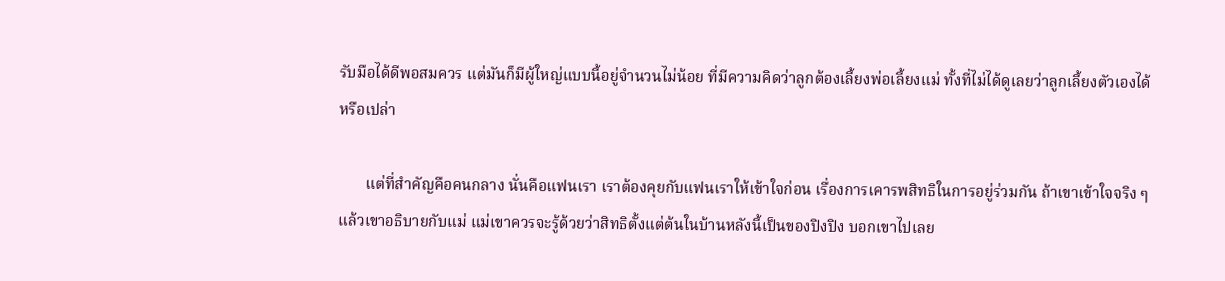รับมือได้ดีพอสมควร แต่มันก็มีผู้ใหญ่แบบนี้อยู่จำนวนไม่น้อย ที่มีความคิดว่าลูกต้องเลี้ยงพ่อเลี้ยงแม่ ทั้งที่ไม่ได้ดูเลยว่าลูกเลี้ยงตัวเองได้หรือเปล่า

       แต่ที่สำคัญคือคนกลาง นั่นคือแฟนเรา เราต้องคุยกับแฟนเราให้เข้าใจก่อน เรื่องการเคารพสิทธิในการอยู่ร่วมกัน ถ้าเขาเข้าใจจริง ๆ แล้วเขาอธิบายกับแม่ แม่เขาควรจะรู้ด้วยว่าสิทธิตั้งแต่ต้นในบ้านหลังนี้เป็นของปิงปิง บอกเขาไปเลย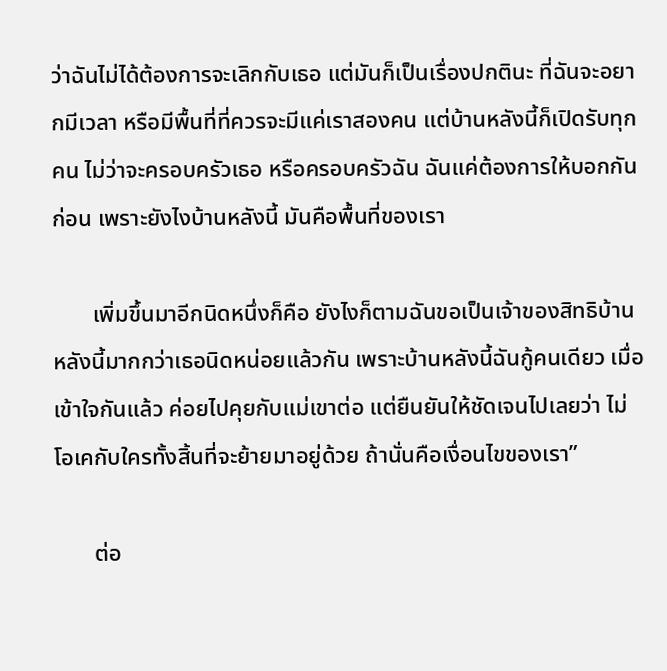ว่าฉันไม่ได้ต้องการจะเลิกกับเธอ แต่มันก็เป็นเรื่องปกตินะ ที่ฉันจะอยากมีเวลา หรือมีพื้นที่ที่ควรจะมีแค่เราสองคน แต่บ้านหลังนี้ก็เปิดรับทุกคน ไม่ว่าจะครอบครัวเธอ หรือครอบครัวฉัน ฉันแค่ต้องการให้บอกกันก่อน เพราะยังไงบ้านหลังนี้ มันคือพื้นที่ของเรา

       เพิ่มขึ้นมาอีกนิดหนึ่งก็คือ ยังไงก็ตามฉันขอเป็นเจ้าของสิทธิบ้านหลังนี้มากกว่าเธอนิดหน่อยแล้วกัน เพราะบ้านหลังนี้ฉันกู้คนเดียว เมื่อเข้าใจกันแล้ว ค่อยไปคุยกับแม่เขาต่อ แต่ยืนยันให้ชัดเจนไปเลยว่า ไม่โอเคกับใครทั้งสิ้นที่จะย้ายมาอยู่ด้วย ถ้านั่นคือเงื่อนไขของเรา”

       ต่อ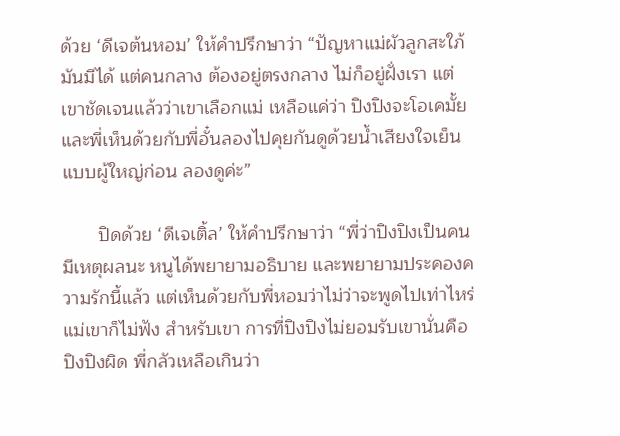ด้วย ‘ดีเจต้นหอม’ ให้คำปรึกษาว่า “ปัญหาแม่ผัวลูกสะใภ้มันมีได้ แต่คนกลาง ต้องอยู่ตรงกลาง ไม่ก็อยู่ฝั่งเรา แต่เขาชัดเจนแล้วว่าเขาเลือกแม่ เหลือแค่ว่า ปิงปิงจะโอเคมั้ย และพี่เห็นด้วยกับพี่อั๋นลองไปคุยกันดูด้วยน้ำเสียงใจเย็นแบบผู้ใหญ่ก่อน ลองดูค่ะ”

       ปิดด้วย ‘ดีเจเติ้ล’ ให้คำปรึกษาว่า “พี่ว่าปิงปิงเป็นคนมีเหตุผลนะ หนูได้พยายามอธิบาย และพยายามประคองความรักนี้แล้ว แต่เห็นด้วยกับพี่หอมว่าไม่ว่าจะพูดไปเท่าไหร่ แม่เขาก็ไม่ฟัง สำหรับเขา การที่ปิงปิงไม่ยอมรับเขานั่นคือปิงปิงผิด พี่กลัวเหลือเกินว่า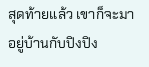สุดท้ายแล้ว เขาก็จะมาอยู่บ้านกับปิงปิง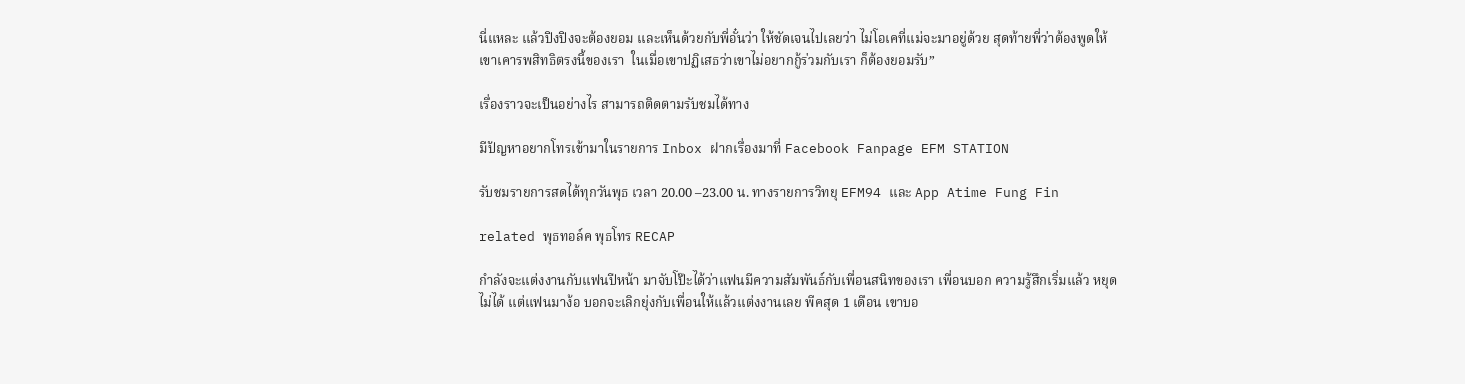นี่แหละ แล้วปิงปิงจะต้องยอม และเห็นด้วยกับพี่อั๋นว่า ให้ชัดเจนไปเลยว่า ไม่โอเคที่แม่จะมาอยู่ด้วย สุดท้ายพี่ว่าต้องพูดให้เขาเคารพสิทธิตรงนี้ของเรา  ในเมื่อเขาปฏิเสธว่าเขาไม่อยากกู้ร่วมกับเรา ก็ต้องยอมรับ”

เรื่องราวจะเป็นอย่างไร สามารถติดตามรับชมได้ทาง

มีปัญหาอยากโทรเข้ามาในรายการ Inbox ฝากเรื่องมาที่ Facebook Fanpage EFM STATION

รับชมรายการสดได้ทุกวันพุธ เวลา 20.00 –23.00 น. ทางรายการวิทยุ EFM94 และ App Atime Fung Fin

related พุธทอล์ค พุธโทร RECAP

กำลังจะแต่งงานกับแฟนปีหน้า มาจับโป๊ะได้ว่าแฟนมีความสัมพันธ์กับเพื่อนสนิทของเรา เพื่อนบอก ความรู้สึกเริ่มแล้ว หยุดไม่ได้ แต่แฟนมาง้อ บอกจะเลิกยุ่งกับเพื่อนให้แล้วแต่งงานเลย พีคสุด 1 เดือน เขาบอ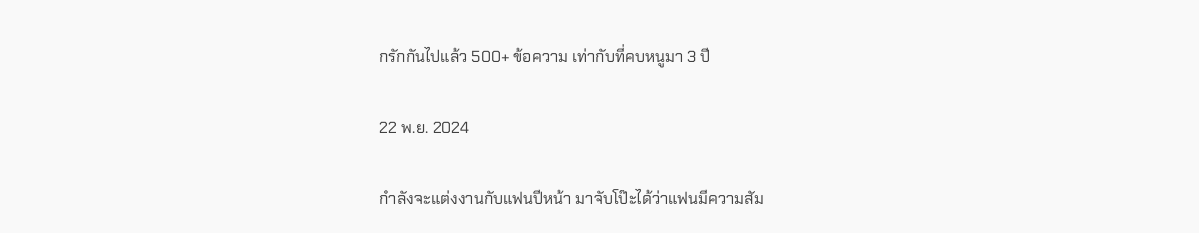กรักกันไปแล้ว 500+ ข้อความ เท่ากับที่คบหนูมา 3 ปี

22 พ.ย. 2024

กำลังจะแต่งงานกับแฟนปีหน้า มาจับโป๊ะได้ว่าแฟนมีความสัม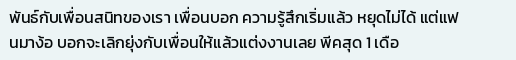พันธ์กับเพื่อนสนิทของเรา เพื่อนบอก ความรู้สึกเริ่มแล้ว หยุดไม่ได้ แต่แฟนมาง้อ บอกจะเลิกยุ่งกับเพื่อนให้แล้วแต่งงานเลย พีคสุด 1 เดือ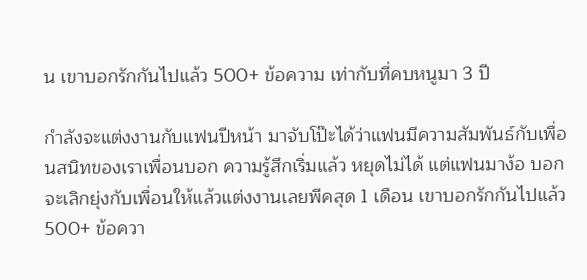น เขาบอกรักกันไปแล้ว 500+ ข้อความ เท่ากับที่คบหนูมา 3 ปี

กำลังจะแต่งงานกับแฟนปีหน้า มาจับโป๊ะได้ว่าแฟนมีความสัมพันธ์กับเพื่อนสนิทของเราเพื่อนบอก ความรู้สึกเริ่มแล้ว หยุดไม่ได้ แต่แฟนมาง้อ บอกจะเลิกยุ่งกับเพื่อนให้แล้วแต่งงานเลยพีคสุด 1 เดือน เขาบอกรักกันไปแล้ว 500+ ข้อควา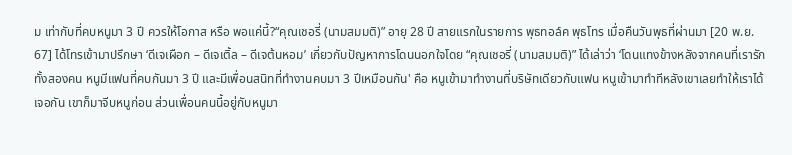ม เท่ากับที่คบหนูมา 3 ปี ควรให้โอกาส หรือ พอแค่นี้?“คุณเชอรี่ (นามสมมติ)” อายุ 28 ปี สายแรกในรายการ พุธทอล์ค พุธโทร เมื่อคืนวันพุธที่ผ่านมา [20 พ.ย. 67] ได้โทรเข้ามาปรึกษา ‘ดีเจเผือก – ดีเจเติ้ล – ดีเจต้นหอม’ เกี่ยวกับปัญหาการโดนนอกใจโดย “คุณเชอรี่ (นามสมมติ)” ได้เล่าว่า ‘โดนแทงข้างหลังจากคนที่เรารักทั้งสองคน หนูมีแฟนที่คบกันมา 3 ปี และมีเพื่อนสนิทที่ทำงานคบมา 3 ปีเหมือนกัน' คือ หนูเข้ามาทำงานที่บริษัทเดียวกับแฟน หนูเข้ามาทำทีหลังเขาเลยทำให้เราได้เจอกัน เขาก็มาจีบหนูก่อน ส่วนเพื่อนคนนี้อยู่กับหนูมา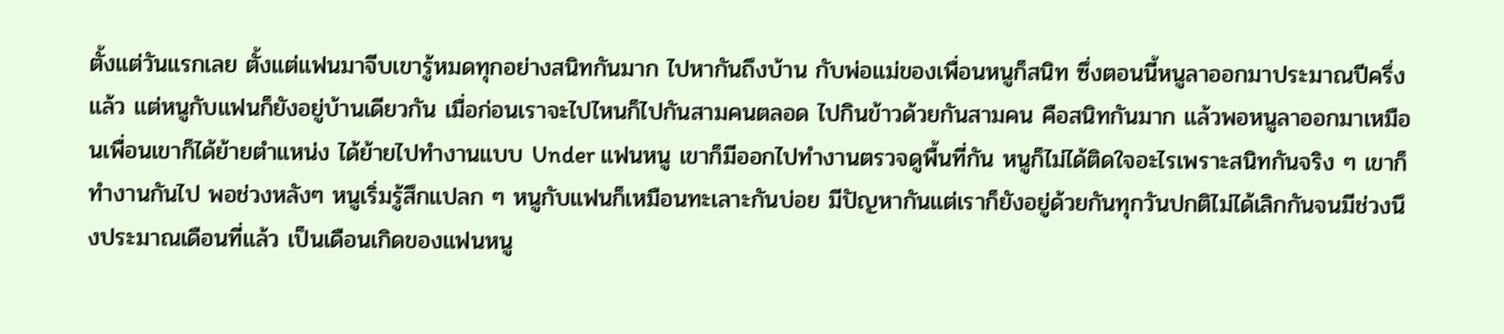ตั้งแต่วันแรกเลย ตั้งแต่แฟนมาจีบเขารู้หมดทุกอย่างสนิทกันมาก ไปหากันถึงบ้าน กับพ่อแม่ของเพื่อนหนูก็สนิท ซึ่งตอนนี้หนูลาออกมาประมาณปีครึ่งแล้ว แต่หนูกับแฟนก็ยังอยู่บ้านเดียวกัน เมื่อก่อนเราจะไปไหนก็ไปกันสามคนตลอด ไปกินข้าวด้วยกันสามคน คือสนิทกันมาก แล้วพอหนูลาออกมาเหมือนเพื่อนเขาก็ได้ย้ายตำแหน่ง ได้ย้ายไปทำงานแบบ Under แฟนหนู เขาก็มีออกไปทำงานตรวจดูพื้นที่กัน หนูก็ไม่ได้ติดใจอะไรเพราะสนิทกันจริง ๆ เขาก็ทำงานกันไป พอช่วงหลังๆ หนูเริ่มรู้สึกแปลก ๆ หนูกับแฟนก็เหมือนทะเลาะกันบ่อย มีปัญหากันแต่เราก็ยังอยู่ด้วยกันทุกวันปกติไม่ได้เลิกกันจนมีช่วงนึงประมาณเดือนที่แล้ว เป็นเดือนเกิดของแฟนหนู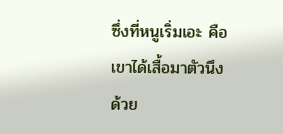ซึ่งที่หนูเริ่มเอะ คือ เขาได้เสื้อมาตัวนึง ด้วย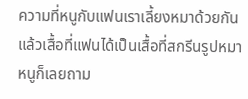ความที่หนูกับแฟนเราเลี้ยงหมาด้วยกัน แล้วเสื้อที่แฟนได้เป็นเสื้อที่สกรีนรูปหมา หนูก็เลยถาม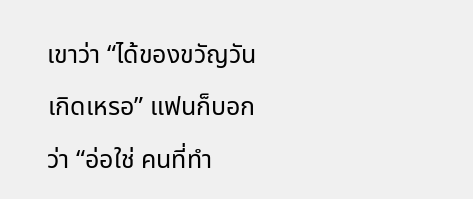เขาว่า “ได้ของขวัญวันเกิดเหรอ” แฟนก็บอกว่า “อ่อใช่ คนที่ทำ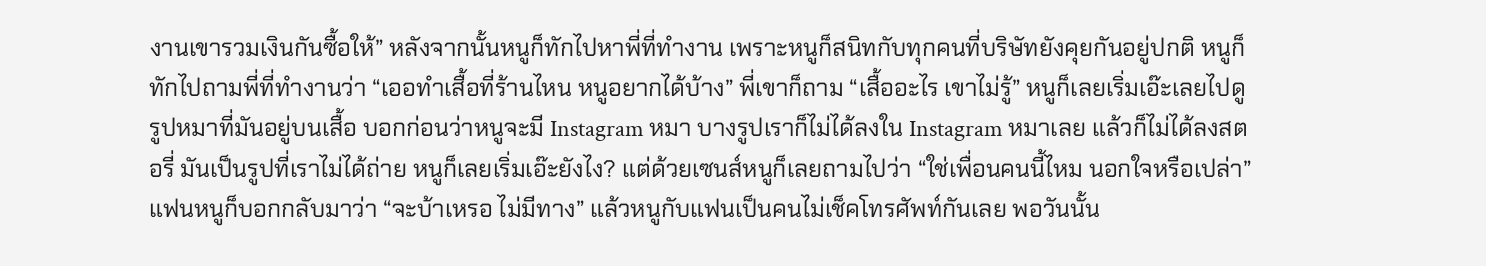งานเขารวมเงินกันซื้อให้” หลังจากนั้นหนูก็ทักไปหาพี่ที่ทำงาน เพราะหนูก็สนิทกับทุกคนที่บริษัทยังคุยกันอยู่ปกติ หนูก็ทักไปถามพี่ที่ทำงานว่า “เออทำเสื้อที่ร้านไหน หนูอยากได้บ้าง” พี่เขาก็ถาม “เสื้ออะไร เขาไม่รู้” หนูก็เลยเริ่มเอ๊ะเลยไปดูรูปหมาที่มันอยู่บนเสื้อ บอกก่อนว่าหนูจะมี Instagram หมา บางรูปเราก็ไม่ได้ลงใน Instagram หมาเลย แล้วก็ไม่ได้ลงสตอรี่ มันเป็นรูปที่เราไม่ได้ถ่าย หนูก็เลยเริ่มเอ๊ะยังไง? แต่ด้วยเซนส์หนูก็เลยถามไปว่า “ใช่เพื่อนคนนี้ไหม นอกใจหรือเปล่า” แฟนหนูก็บอกกลับมาว่า “จะบ้าเหรอ ไม่มีทาง” แล้วหนูกับแฟนเป็นคนไม่เช็คโทรศัพท์กันเลย พอวันนั้น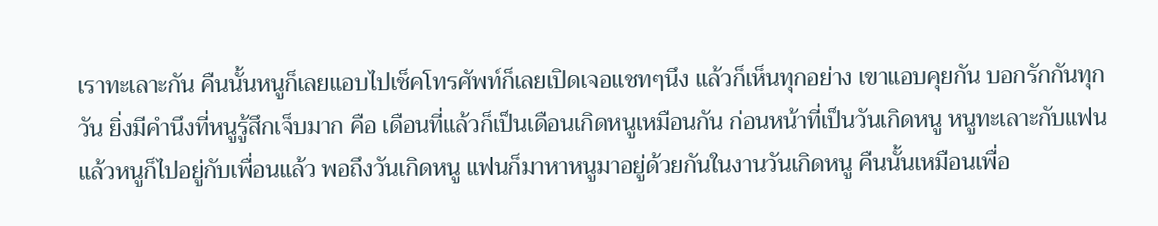เราทะเลาะกัน คืนนั้นหนูก็เลยแอบไปเช็คโทรศัพท์ก็เลยเปิดเจอแชทๆนึง แล้วก็เห็นทุกอย่าง เขาแอบคุยกัน บอกรักกันทุกวัน ยิ่งมีคำนึงที่หนูรู้สึกเจ็บมาก คือ เดือนที่แล้วก็เป็นเดือนเกิดหนูเหมือนกัน ก่อนหน้าที่เป็นวันเกิดหนู หนูทะเลาะกับแฟน แล้วหนูก็ไปอยู่กับเพื่อนแล้ว พอถึงวันเกิดหนู แฟนก็มาหาหนูมาอยู่ด้วยกันในงานวันเกิดหนู คืนนั้นเหมือนเพื่อ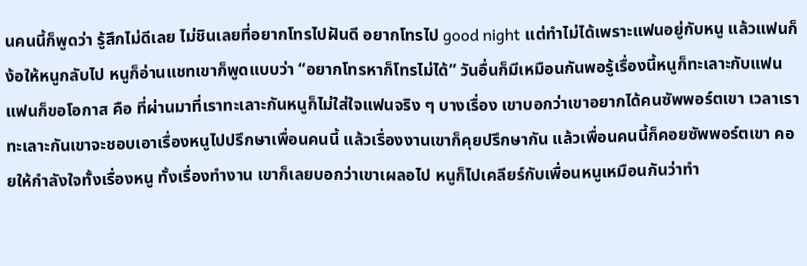นคนนี้ก็พูดว่า รู้สึกไม่ดีเลย ไม่ชินเลยที่อยากโทรไปฝันดี อยากโทรไป good night แต่ทำไม่ได้เพราะแฟนอยู่กับหนู แล้วแฟนก็ง้อให้หนูกลับไป หนูก็อ่านแชทเขาก็พูดแบบว่า “อยากโทรหาก็โทรไม่ได้” วันอื่นก็มีเหมือนกันพอรู้เรื่องนี้หนูก็ทะเลาะกับแฟน แฟนก็ขอโอกาส คือ ที่ผ่านมาที่เราทะเลาะกันหนูก็ไม่ใส่ใจแฟนจริง ๆ บางเรื่อง เขาบอกว่าเขาอยากได้คนซัพพอร์ตเขา เวลาเราทะเลาะกันเขาจะชอบเอาเรื่องหนูไปปรึกษาเพื่อนคนนี้ แล้วเรื่องงานเขาก็คุยปรึกษากัน แล้วเพื่อนคนนี้ก็คอยซัพพอร์ตเขา คอยให้กำลังใจทั้งเรื่องหนู ทั้งเรื่องทำงาน เขาก็เลยบอกว่าเขาเผลอไป หนูก็ไปเคลียร์กับเพื่อนหนูเหมือนกันว่าทำ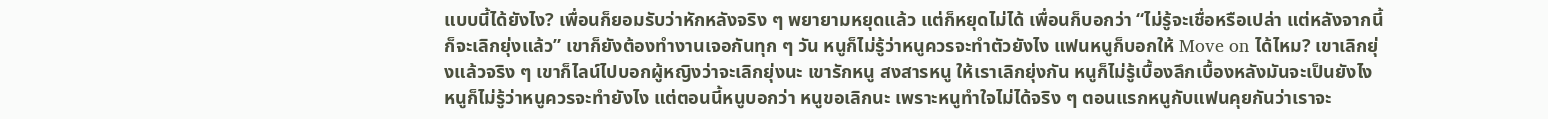แบบนี้ได้ยังไง? เพื่อนก็ยอมรับว่าหักหลังจริง ๆ พยายามหยุดแล้ว แต่ก็หยุดไม่ได้ เพื่อนก็บอกว่า “ไม่รู้จะเชื่อหรือเปล่า แต่หลังจากนี้ก็จะเลิกยุ่งแล้ว” เขาก็ยังต้องทำงานเจอกันทุก ๆ วัน หนูก็ไม่รู้ว่าหนูควรจะทำตัวยังไง แฟนหนูก็บอกให้ Move on ได้ไหม? เขาเลิกยุ่งแล้วจริง ๆ เขาก็ไลน์ไปบอกผู้หญิงว่าจะเลิกยุ่งนะ เขารักหนู สงสารหนู ให้เราเลิกยุ่งกัน หนูก็ไม่รู้เบื้องลึกเบื้องหลังมันจะเป็นยังไง หนูก็ไม่รู้ว่าหนูควรจะทำยังไง แต่ตอนนี้หนูบอกว่า หนูขอเลิกนะ เพราะหนูทำใจไม่ได้จริง ๆ ตอนแรกหนูกับแฟนคุยกันว่าเราจะ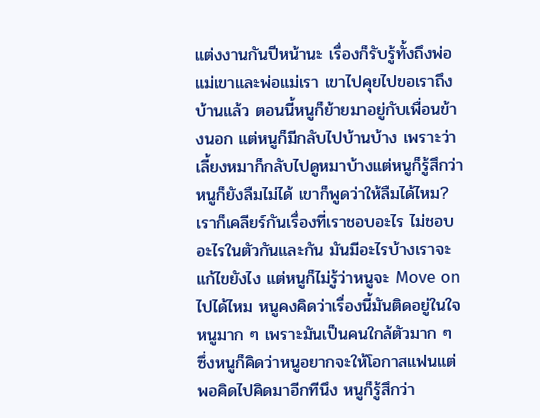แต่งงานกันปีหน้านะ เรื่องก็รับรู้ทั้งถึงพ่อแม่เขาและพ่อแม่เรา เขาไปคุยไปขอเราถึงบ้านแล้ว ตอนนี้หนูก็ย้ายมาอยู่กับเพื่อนข้างนอก แต่หนูก็มีกลับไปบ้านบ้าง เพราะว่าเลี้ยงหมาก็กลับไปดูหมาบ้างแต่หนูก็รู้สึกว่าหนูก็ยังลืมไม่ได้ เขาก็พูดว่าให้ลืมได้ไหม?เราก็เคลียร์กันเรื่องที่เราชอบอะไร ไม่ชอบอะไรในตัวกันและกัน มันมีอะไรบ้างเราจะแก้ไขยังไง แต่หนูก็ไม่รู้ว่าหนูจะ Move on ไปได้ไหม หนูคงคิดว่าเรื่องนี้มันติดอยู่ในใจหนูมาก ๆ เพราะมันเป็นคนใกล้ตัวมาก ๆ ซึ่งหนูก็คิดว่าหนูอยากจะให้โอกาสแฟนแต่พอคิดไปคิดมาอีกทีนึง หนูก็รู้สึกว่า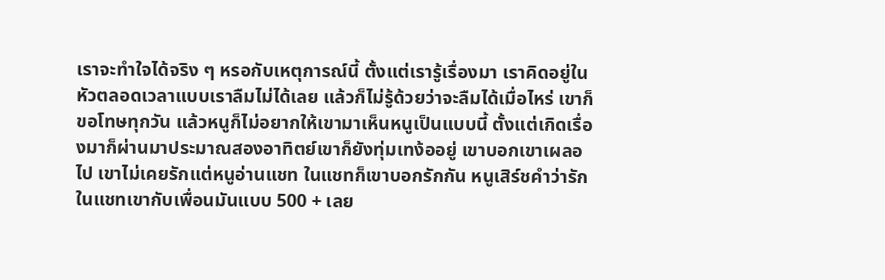เราจะทำใจได้จริง ๆ หรอกับเหตุการณ์นี้ ตั้งแต่เรารู้เรื่องมา เราคิดอยู่ในหัวตลอดเวลาแบบเราลืมไม่ได้เลย แล้วก็ไม่รู้ด้วยว่าจะลืมได้เมื่อไหร่ เขาก็ขอโทษทุกวัน แล้วหนูก็ไม่อยากให้เขามาเห็นหนูเป็นแบบนี้ ตั้งแต่เกิดเรื่องมาก็ผ่านมาประมาณสองอาทิตย์เขาก็ยังทุ่มเทง้ออยู่ เขาบอกเขาเผลอไป เขาไม่เคยรักแต่หนูอ่านแชท ในแชทก็เขาบอกรักกัน หนูเสิร์ชคำว่ารักในแชทเขากับเพื่อนมันแบบ 500 + เลย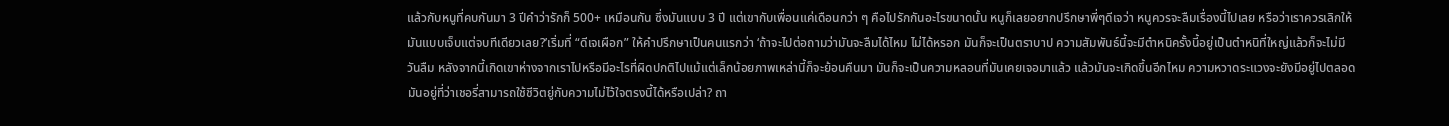แล้วกับหนูที่คบกันมา 3 ปีคำว่ารักก็ 500+ เหมือนกัน ซึ่งมันแบบ 3 ปี แต่เขากับเพื่อนแค่เดือนกว่า ๆ คือไปรักกันอะไรขนาดนั้น หนูก็เลยอยากปรึกษาพี่ๆดีเจว่า หนูควรจะลืมเรื่องนี้ไปเลย หรือว่าเราควรเลิกให้มันแบบเจ็บแต่จบทีเดียวเลย?’เริ่มที่ “ดีเจเผือก” ให้คำปรึกษาเป็นคนแรกว่า ‘ถ้าจะไปต่อถามว่ามันจะลืมได้ไหม ไม่ได้หรอก มันก็จะเป็นตราบาป ความสัมพันธ์นี้จะมีตำหนิครั้งนี้อยู่เป็นตำหนิที่ใหญ่แล้วก็จะไม่มีวันลืม หลังจากนี้เกิดเขาห่างจากเราไปหรือมีอะไรที่ผิดปกติไปแม้แต่เล็กน้อยภาพเหล่านี้ก็จะย้อนคืนมา มันก็จะเป็นความหลอนที่มันเคยเจอมาแล้ว แล้วมันจะเกิดขึ้นอีกไหม ความหวาดระแวงจะยังมีอยู่ไปตลอด มันอยู่ที่ว่าเชอรี่สามารถใช้ชีวิตยู่กับความไม่ไว้ใจตรงนี้ได้หรือเปล่า? ถา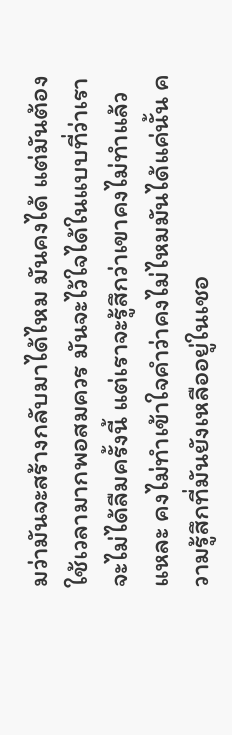มว่ามันจะสร้างกลับมาได้ไหม มันคงได้ แต่มันต้องใช้เวลามากพอสมควร มันจะไว้ใจได้ในแบบที่ว่าเราจะไม่ได้ลืมครั้งนี้ แต่เราจะรู้สึกว่าเขาคงไม่ทำแล้วแหละ คงไม่ทำเข้าใจคำว่าคงไม่ไหมมันได้แค่นั้น ความรู้สึกที่มันยังเหลืออยู่ในเชอ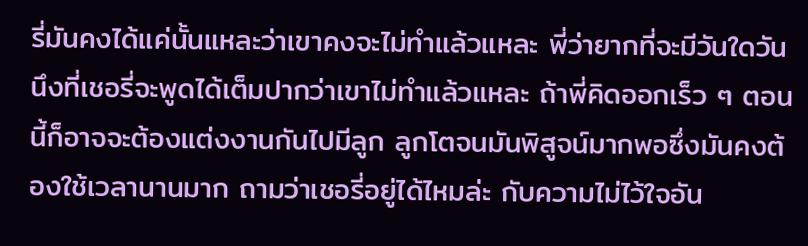รี่มันคงได้แค่นั้นแหละว่าเขาคงจะไม่ทำแล้วแหละ พี่ว่ายากที่จะมีวันใดวันนึงที่เชอรี่จะพูดได้เต็มปากว่าเขาไม่ทำแล้วแหละ ถ้าพี่คิดออกเร็ว ๆ ตอนนี้ก็อาจจะต้องแต่งงานกันไปมีลูก ลูกโตจนมันพิสูจน์มากพอซึ่งมันคงต้องใช้เวลานานมาก ถามว่าเชอรี่อยู่ได้ไหมล่ะ กับความไม่ไว้ใจอัน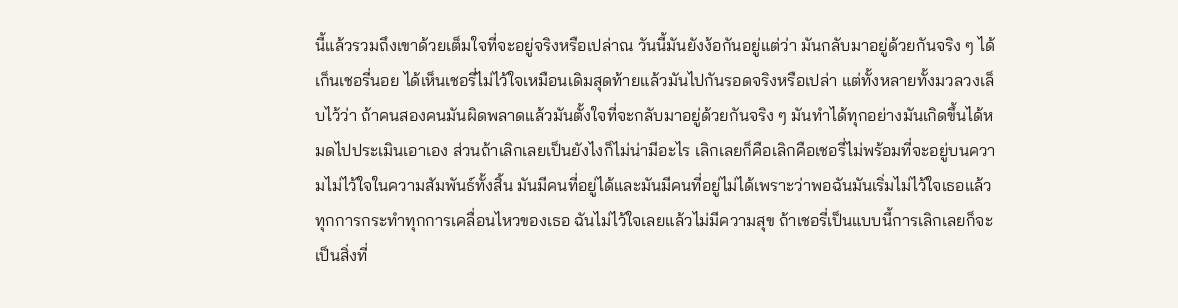นี้แล้วรวมถึงเขาด้วยเต็มใจที่จะอยู่จริงหรือเปล่าณ วันนี้มันยังง้อกันอยู่แต่ว่า มันกลับมาอยู่ด้วยกันจริง ๆ ได้เก็นเชอรี่นอย ได้เห็นเชอรี่ไม่ไว้ใจเหมือนเดิมสุดท้ายแล้วมันไปกันรอดจริงหรือเปล่า แต่ทั้งหลายทั้งมวลวงเล็บไว้ว่า ถ้าคนสองคนมันผิดพลาดแล้วมันตั้งใจที่จะกลับมาอยู่ด้วยกันจริง ๆ มันทำได้ทุกอย่างมันเกิดขึ้นได้หมดไปประเมินเอาเอง ส่วนถ้าเลิกเลยเป็นยังไงก็ไม่น่ามีอะไร เลิกเลยก็คือเลิกคือเชอรี่ไม่พร้อมที่จะอยู่บนความไม่ไว้ใจในความสัมพันธ์ทั้งสิ้น มันมีคนที่อยู่ได้และมันมีคนที่อยู่ไม่ได้เพราะว่าพอฉันมันเริ่มไม่ไว้ใจเธอแล้ว ทุกการกระทำทุกการเคลื่อนไหวของเธอ ฉันไม่ไว้ใจเลยแล้วไม่มีความสุข ถ้าเชอรี่เป็นแบบนี้การเลิกเลยก็จะเป็นสิ่งที่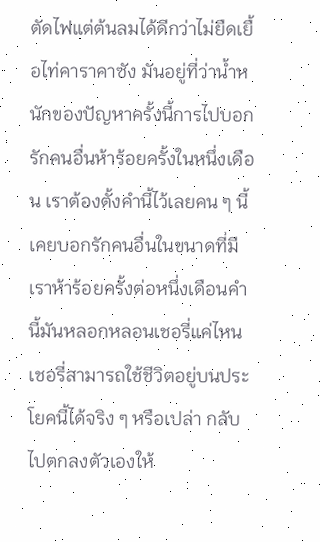ตัดไฟแต่ต้นลมได้ดีกว่าไม่ยืดเยื้อไท่คาราคาซัง มันอยู่ที่ว่าน้ำหนักของปัญหาครั้งนี้การไปบอกรักคนอื่นห้าร้อยครั้งในหนึ่งเดือน เราต้องตั้งคำนี้ไว้เลยคน ๆ นี้เคยบอกรักคนอื่นในขนาดที่มีเราห้าร้อยครั้งต่อหนึ่งเดือนคำนี้มันหลอกหลอนเชอรี่แค่ไหน เชอรี่สามารถใช้ชีวิตอยู่บนประโยคนี้ได้จริง ๆ หรือเปล่า กลับไปตกลงตัวเองให้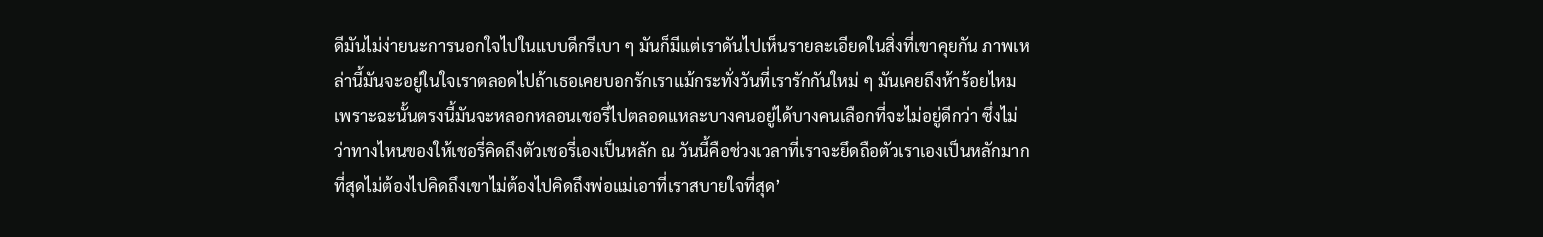ดีมันไม่ง่ายนะการนอกใจไปในแบบดีกรีเบา ๆ มันก็มีแต่เราดันไปเห็นรายละเอียดในสิ่งที่เขาคุยกัน ภาพเหล่านี้มันจะอยู่ในใจเราตลอดไปถ้าเธอเคยบอกรักเราแม้กระทั่งวันที่เรารักกันใหม่ ๆ มันเคยถึงห้าร้อยไหม เพราะฉะนั้นตรงนี้มันจะหลอกหลอนเชอรี่ไปตลอดแหละบางคนอยู่ได้บางคนเลือกที่จะไม่อยู่ดีกว่า ซึ่งไม่ว่าทางไหนของให้เชอรี่คิดถึงตัวเชอรี่เองเป็นหลัก ณ วันนี้คือช่วงเวลาที่เราจะยึดถือตัวเราเองเป็นหลักมากที่สุดไม่ต้องไปคิดถึงเขาไม่ต้องไปคิดถึงพ่อแม่เอาที่เราสบายใจที่สุด’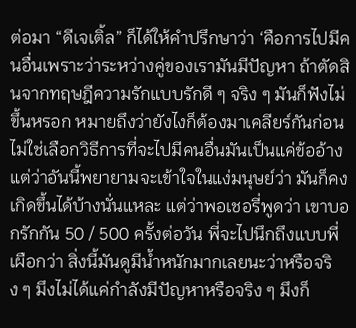ต่อมา “ดีเจเติ้ล” ก็ได้ให้คำปรึกษาว่า ‘คือการไปมีคนอื่นเพราะว่าระหว่างคู่ของเรามันมีปัญหา ถ้าตัดสินจากทฤษฎีความรักแบบรักดี ๆ จริง ๆ มันก็ฟังไม่ขึ้นหรอก หมายถึงว่ายังไงก็ต้องมาเคลียร์กันก่อน ไม่ใช่เลือกวิธีการที่จะไปมีคนอื่นมันเป็นแค่ข้ออ้าง แต่ว่าอันนี้พยายามจะเข้าใจในแง่มนุษย์ว่า มันก็คงเกิดขึ้นได้บ้างนั่นแหละ แต่ว่าพอเชอรี่พูดว่า เขาบอกรักกัน 50 / 500 ครั้งต่อวัน พี่จะไปนึกถึงแบบพี่เผือกว่า สิ่งนี้มันดูมีน้ำหนักมากเลยนะว่าหรือจริง ๆ มึงไม่ได้แค่กำลังมีปัญหาหรือจริง ๆ มึงก็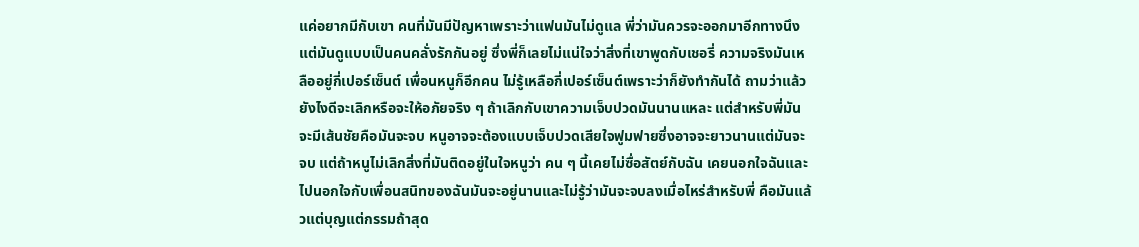แค่อยากมีกับเขา คนที่มันมีปัญหาเพราะว่าแฟนมันไม่ดูแล พี่ว่ามันควรจะออกมาอีกทางนึง แต่มันดูแบบเป็นคนคลั่งรักกันอยู่ ซึ่งพี่ก็เลยไม่แน่ใจว่าสิ่งที่เขาพูดกับเชอรี่ ความจริงมันเหลืออยู่กี่เปอร์เซ็นต์ เพื่อนหนูก็อีกคน ไม่รู้เหลือกี่เปอร์เซ็นต์เพราะว่าก็ยังทำกันได้ ถามว่าแล้วยังไงดีจะเลิกหรือจะให้อภัยจริง ๆ ถ้าเลิกกับเขาความเจ็บปวดมันนานแหละ แต่สำหรับพี่มันจะมีเส้นชัยคือมันจะจบ หนูอาจจะต้องแบบเจ็บปวดเสียใจฟูมฟายซึ่งอาจจะยาวนานแต่มันจะจบ แต่ถ้าหนูไม่เลิกสิ่งที่มันติดอยู่ในใจหนูว่า คน ๆ นี้เคยไม่ซื่อสัตย์กับฉัน เคยนอกใจฉันและไปนอกใจกับเพื่อนสนิทของฉันมันจะอยู่นานและไม่รู้ว่ามันจะจบลงเมื่อไหร่สำหรับพี่ คือมันแล้วแต่บุญแต่กรรมถ้าสุด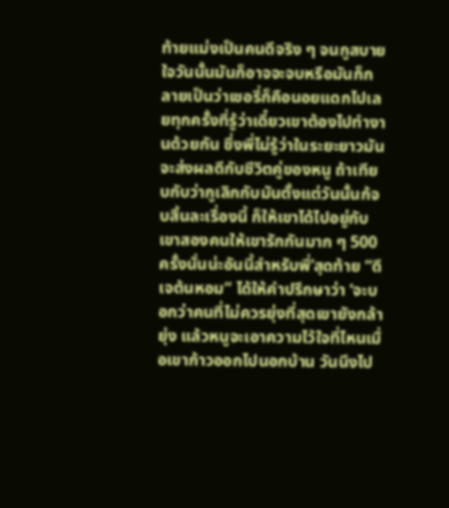ท้ายแม่งเป็นคนดีจริง ๆ จนกูสบายใจวันนั้นมันก็อาจจะจบหรือมันก็กลายเป็นว่าเชอรี่ก็คือนอยแดกไปเลยทุกครั้งที่รู้ว่าเดี๋ยวเขาต้องไปทำงานด้วยกัน ซึ่งพี่ไม่รู้ว่าในระยะยาวมันจะส่งผลดีกับชีวิตคู่ของหนู ถ้าเทียบกับว่ากูเลิกกับมันตั้งแต่วันนั้นก้จบสิ้นละเรื่องนี้ ก็ให้เขาได้ไปอยู่กับเขาสองคนให้เขารักกันมาก ๆ 500 ครั้งนั่นน่ะอันนี้สำหรับพี่’สุดท้าย “ดีเจต้นหอม” ได้ให้คำปรึกษาว่า ‘จะบอกว่าคนที่ไม่ควรยุ่งที่สุดเขายังกล้ายุ่ง แล้วหนูจะเอาความไว้ใจที่ไหนเมื่อเขาก้าวออกไปนอกบ้าน วันนึงไป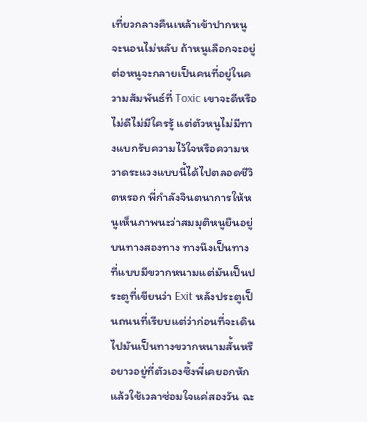เที่ยวกลางคืนเหล้าเข้าปากหนูจะนอนไม่หลับ ถ้าหนูเลือกจะอยู่ต่อหนูจะกลายเป็นคนที่อยู่ในความสัมพันธ์ที่ Toxic เขาจะดีหรือไม่ดีไม่มีใครรู้ แต่ตัวหนูไม่มีทางแบกรับความไว้ใจหรือความหวาดระแวงแบบนี้ได้ไปตลอดชีวิตหรอก พี่กำลังจินตนาการให้หนูเห็นภาพนะว่าสมมุติหนูยืนอยู่บนทางสองทาง ทางนึงเป็นทางที่แบบมีขวากหนามแต่มันเป็นประตูที่เขียนว่า Exit หลังประตูเป็นถนนที่เรียบแต่ว่าก่อนที่จะเดินไปมันเป็นทางขวากหนามสั้นหรือยาวอยู่ที่ตัวเองซึ้งพี่เคยอกหักแล้วใช้เวลาซ่อมใจแค่สองวัน ฉะ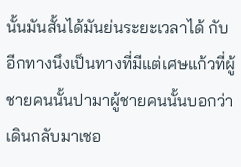นั้นมันสั้นได้มันย่นระยะเวลาได้ กับอีกทางนึงเป็นทางที่มีแต่เศษแก้วที่ผู้ชายคนนั้นปามาผู้ชายคนนั้นบอกว่าเดินกลับมาเชอ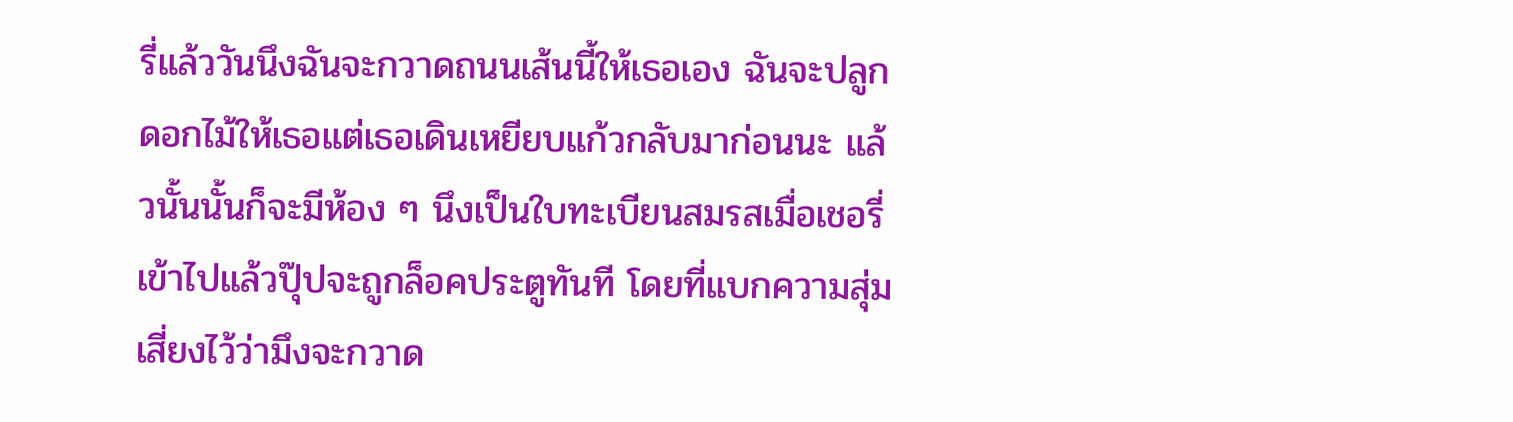รี่แล้ววันนึงฉันจะกวาดถนนเส้นนี้ให้เธอเอง ฉันจะปลูกดอกไม้ให้เธอแต่เธอเดินเหยียบแก้วกลับมาก่อนนะ แล้วนั้นนั้นก็จะมีห้อง ๆ นึงเป็นใบทะเบียนสมรสเมื่อเชอรี่เข้าไปแล้วปุ๊ปจะถูกล็อคประตูทันที โดยที่แบกความสุ่มเสี่ยงไว้ว่ามึงจะกวาด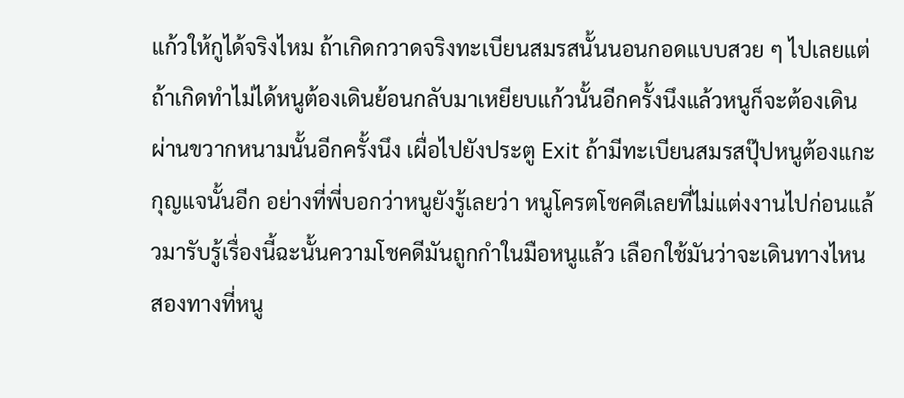แก้วให้กูได้จริงไหม ถ้าเกิดกวาดจริงทะเบียนสมรสนั้นนอนกอดแบบสวย ๆ ไปเลยแต่ถ้าเกิดทำไม่ได้หนูต้องเดินย้อนกลับมาเหยียบแก้วนั้นอีกครั้งนึงแล้วหนูก็จะต้องเดินผ่านขวากหนามนั้นอีกครั้งนึง เผื่อไปยังประตู Exit ถ้ามีทะเบียนสมรสปุ๊ปหนูต้องแกะกุญแจนั้นอีก อย่างที่พี่บอกว่าหนูยังรู้เลยว่า หนูโครตโชคดีเลยที่ไม่แต่งงานไปก่อนแล้วมารับรู้เรื่องนี้ฉะนั้นความโชคดีมันถูกกำในมือหนูแล้ว เลือกใช้มันว่าจะเดินทางไหนสองทางที่หนู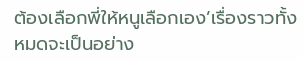ต้องเลือกพี่ให้หนูเลือกเอง’เรื่องราวทั้งหมดจะเป็นอย่าง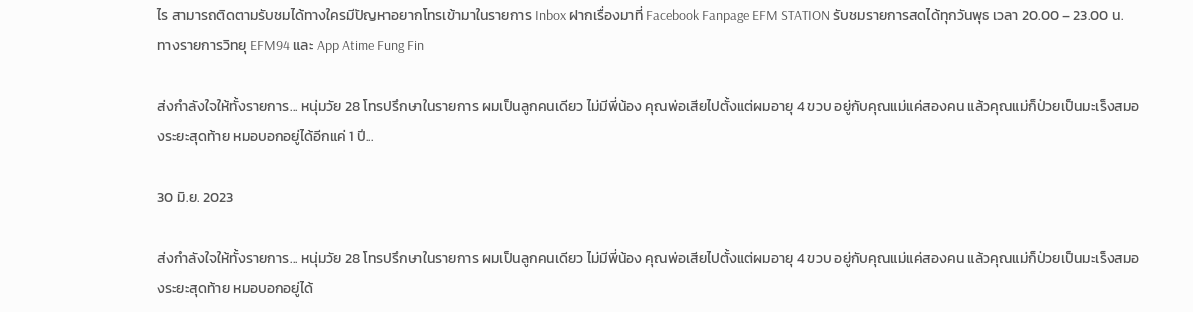ไร สามารถติดตามรับชมได้ทางใครมีปัญหาอยากโทรเข้ามาในรายการ Inbox ฝากเรื่องมาที่ Facebook Fanpage EFM STATION รับชมรายการสดได้ทุกวันพุธ เวลา 20.00 – 23.00 น. ทางรายการวิทยุ EFM94 และ App Atime Fung Fin

ส่งกำลังใจให้ทั้งรายการ... หนุ่มวัย 28 โทรปรึกษาในรายการ ผมเป็นลูกคนเดียว ไม่มีพี่น้อง คุณพ่อเสียไปตั้งแต่ผมอายุ 4 ขวบ อยู่กับคุณแม่แค่สองคน แล้วคุณแม่ก็ป่วยเป็นมะเร็งสมองระยะสุดท้าย หมอบอกอยู่ได้อีกแค่ 1 ปี...

30 มิ.ย. 2023

ส่งกำลังใจให้ทั้งรายการ... หนุ่มวัย 28 โทรปรึกษาในรายการ ผมเป็นลูกคนเดียว ไม่มีพี่น้อง คุณพ่อเสียไปตั้งแต่ผมอายุ 4 ขวบ อยู่กับคุณแม่แค่สองคน แล้วคุณแม่ก็ป่วยเป็นมะเร็งสมองระยะสุดท้าย หมอบอกอยู่ได้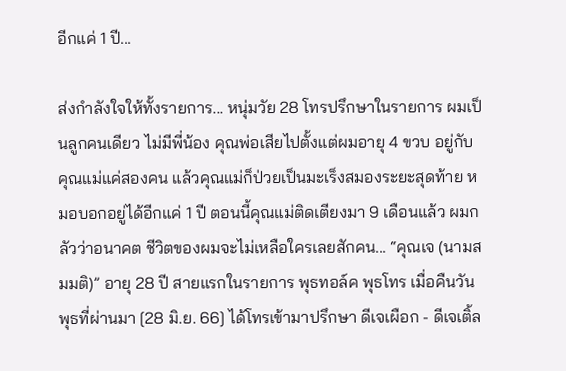อีกแค่ 1 ปี...

ส่งกำลังใจให้ทั้งรายการ... หนุ่มวัย 28 โทรปรึกษาในรายการ ผมเป็นลูกคนเดียว ไม่มีพี่น้อง คุณพ่อเสียไปตั้งแต่ผมอายุ 4 ขวบ อยู่กับคุณแม่แค่สองคน แล้วคุณแม่ก็ป่วยเป็นมะเร็งสมองระยะสุดท้าย หมอบอกอยู่ได้อีกแค่ 1 ปี ตอนนี้คุณแม่ติดเตียงมา 9 เดือนแล้ว ผมกลัวว่าอนาคต ชีวิตของผมจะไม่เหลือใครเลยสักคน... “คุณเจ (นามสมมติ)” อายุ 28 ปี สายแรกในรายการ พุธทอล์ค พุธโทร เมื่อคืนวันพุธที่ผ่านมา [28 มิ.ย. 66] ได้โทรเข้ามาปรึกษา ดีเจเผือก - ดีเจเติ้ล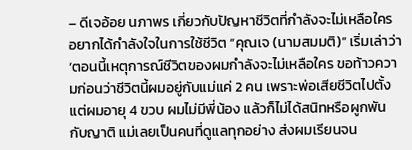– ดีเจอ้อย นภาพร เกี่ยวกับปัญหาชีวิตที่กำลังจะไม่เหลือใคร อยากได้กำลังใจในการใช้ชีวิต “คุณเจ (นามสมมติ)” เริ่มเล่าว่า ‘ตอนนี้เหตุการณ์ชีวิตของผมกำลังจะไม่เหลือใคร ขอท้าวความก่อนว่าชีวิตนี้ผมอยู่กับแม่แค่ 2 คน เพราะพ่อเสียชีวิตไปตั้งแต่ผมอายุ 4 ขวบ ผมไม่มีพี่น้อง แล้วก็ไม่ได้สนิทหรือผูกพันกับญาติ แม่เลยเป็นคนที่ดูแลทุกอย่าง ส่งผมเรียนจน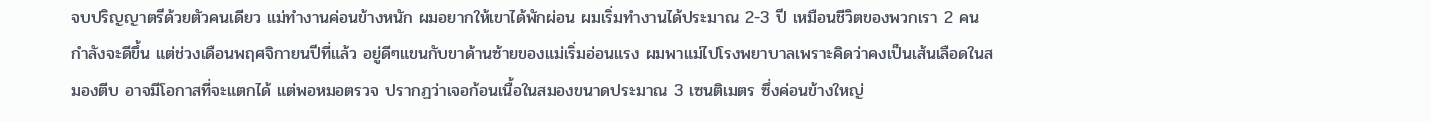จบปริญญาตรีด้วยตัวคนเดียว แม่ทำงานค่อนข้างหนัก ผมอยากให้เขาได้พักผ่อน ผมเริ่มทำงานได้ประมาณ 2-3 ปี เหมือนชีวิตของพวกเรา 2 คนกำลังจะดีขึ้น แต่ช่วงเดือนพฤศจิกายนปีที่แล้ว อยู่ดีๆแขนกับขาด้านซ้ายของแม่เริ่มอ่อนแรง ผมพาแม่ไปโรงพยาบาลเพราะคิดว่าคงเป็นเส้นเลือดในสมองตีบ อาจมีโอกาสที่จะแตกได้ แต่พอหมอตรวจ ปรากฏว่าเจอก้อนเนื้อในสมองขนาดประมาณ 3 เซนติเมตร ซึ่งค่อนข้างใหญ่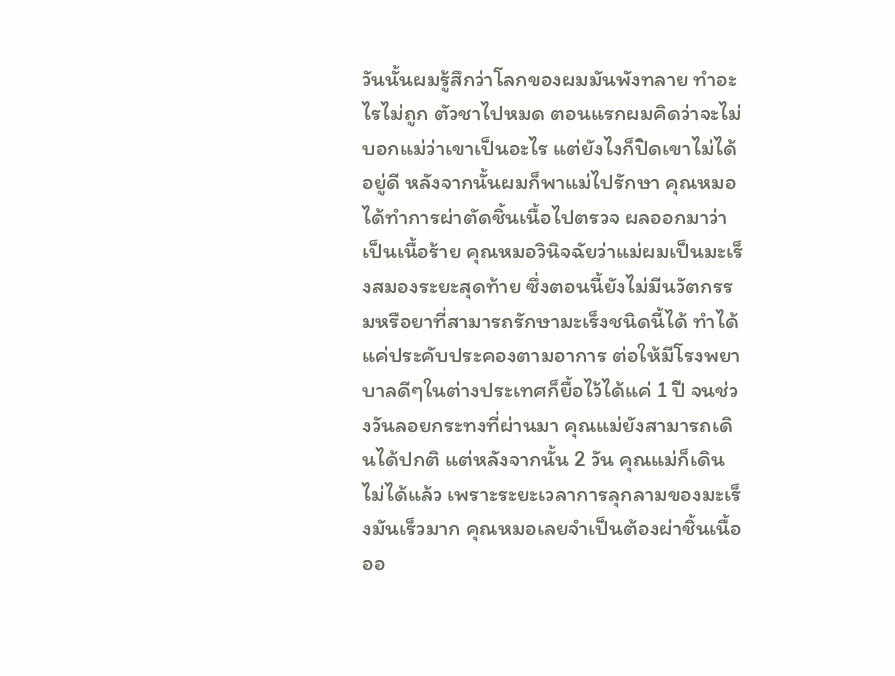วันนั้นผมรู้สึกว่าโลกของผมมันพังทลาย ทำอะไรไม่ถูก ตัวชาไปหมด ตอนแรกผมคิดว่าจะไม่บอกแม่ว่าเขาเป็นอะไร แต่ยังไงก็ปิดเขาไม่ได้อยู่ดี หลังจากนั้นผมก็พาแม่ไปรักษา คุณหมอได้ทำการผ่าตัดชิ้นเนื้อไปตรวจ ผลออกมาว่าเป็นเนื้อร้าย คุณหมอวินิจฉัยว่าแม่ผมเป็นมะเร็งสมองระยะสุดท้าย ซึ่งตอนนี้ยังไม่มีนวัตกรรมหรือยาที่สามารถรักษามะเร็งชนิดนี้ได้ ทำได้แค่ประคับประคองตามอาการ ต่อให้มีโรงพยาบาลดีๆในต่างประเทศก็ยื้อไว้ได้แค่ 1 ปี จนช่วงวันลอยกระทงที่ผ่านมา คุณแม่ยังสามารถเดินได้ปกติ แต่หลังจากนั้น 2 วัน คุณแม่ก็เดินไม่ได้แล้ว เพราะระยะเวลาการลุกลามของมะเร็งมันเร็วมาก คุณหมอเลยจำเป็นต้องผ่าชิ้นเนื้อออ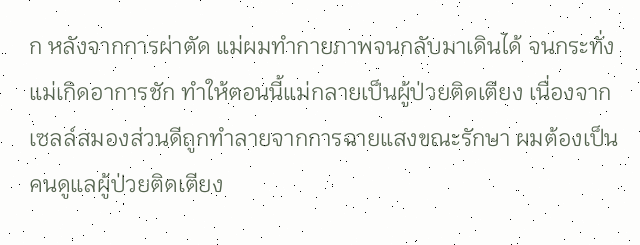ก หลังจากการผ่าตัด แม่ผมทำกายภาพจนกลับมาเดินได้ จนกระทั่งแม่เกิดอาการชัก ทำให้ตอนนี้แม่กลายเป็นผู้ป่วยติดเตียง เนื่องจากเซลล์สมองส่วนดีถูกทำลายจากการฉายแสงขณะรักษา ผมต้องเป็นคนดูแลผู้ป่วยติดเตียง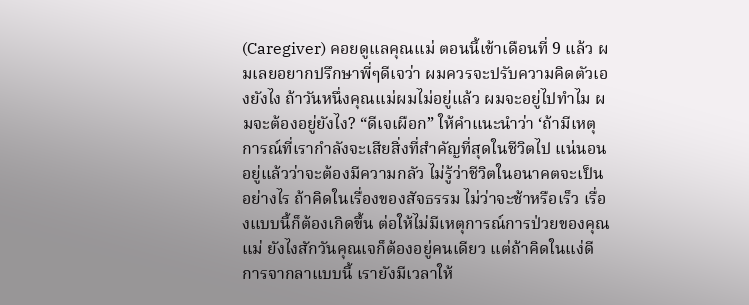(Caregiver) คอยดูแลคุณแม่ ตอนนี้เข้าเดือนที่ 9 แล้ว ผมเลยอยากปรึกษาพี่ๆดีเจว่า ผมควรจะปรับความคิดตัวเองยังไง ถ้าวันหนึ่งคุณแม่ผมไม่อยู่แล้ว ผมจะอยู่ไปทำไม ผมจะต้องอยู่ยังไง? “ดีเจเผือก” ให้คำแนะนำว่า ‘ถ้ามีเหตุการณ์ที่เรากำลังจะเสียสิ่งที่สำคัญที่สุดในชีวิตไป แน่นอนอยู่แล้วว่าจะต้องมีความกลัว ไม่รู้ว่าชีวิตในอนาคตจะเป็นอย่างไร ถ้าคิดในเรื่องของสัจธรรม ไม่ว่าจะช้าหรือเร็ว เรื่องแบบนี้ก็ต้องเกิดขึ้น ต่อให้ไม่มีเหตุการณ์การป่วยของคุณแม่ ยังไงสักวันคุณเจก็ต้องอยู่คนเดียว แต่ถ้าคิดในแง่ดี การจากลาแบบนี้ เรายังมีเวลาให้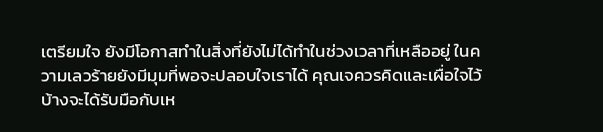เตรียมใจ ยังมีโอกาสทำในสิ่งที่ยังไม่ได้ทำในช่วงเวลาที่เหลืออยู่ ในความเลวร้ายยังมีมุมที่พอจะปลอบใจเราได้ คุณเจควรคิดและเผื่อใจไว้บ้างจะได้รับมือกับเห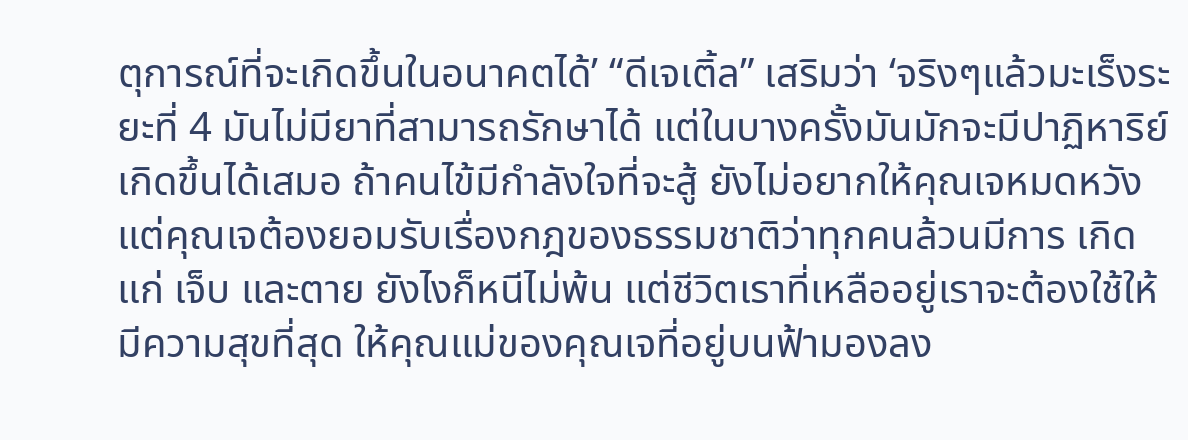ตุการณ์ที่จะเกิดขึ้นในอนาคตได้’ “ดีเจเติ้ล” เสริมว่า ‘จริงๆแล้วมะเร็งระยะที่ 4 มันไม่มียาที่สามารถรักษาได้ แต่ในบางครั้งมันมักจะมีปาฏิหาริย์เกิดขึ้นได้เสมอ ถ้าคนไข้มีกำลังใจที่จะสู้ ยังไม่อยากให้คุณเจหมดหวัง แต่คุณเจต้องยอมรับเรื่องกฎของธรรมชาติว่าทุกคนล้วนมีการ เกิด แก่ เจ็บ และตาย ยังไงก็หนีไม่พ้น แต่ชีวิตเราที่เหลืออยู่เราจะต้องใช้ให้มีความสุขที่สุด ให้คุณแม่ของคุณเจที่อยู่บนฟ้ามองลง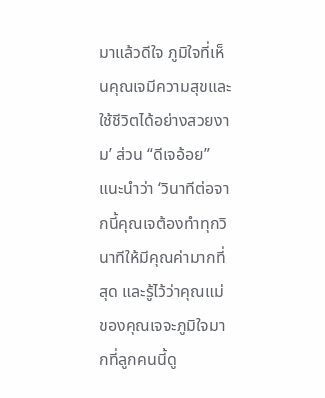มาแล้วดีใจ ภูมิใจที่เห็นคุณเจมีความสุขและใช้ชีวิตได้อย่างสวยงาม’ ส่วน “ดีเจอ้อย” แนะนำว่า ‘วินาทีต่อจากนี้คุณเจต้องทำทุกวินาทีให้มีคุณค่ามากที่สุด และรู้ไว้ว่าคุณแม่ของคุณเจจะภูมิใจมากที่ลูกคนนี้ดู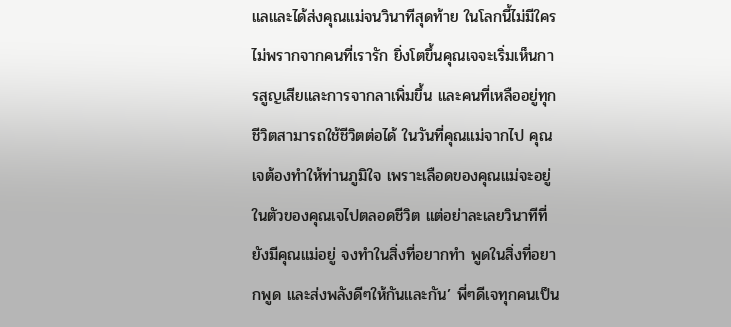แลและได้ส่งคุณแม่จนวินาทีสุดท้าย ในโลกนี้ไม่มีใครไม่พรากจากคนที่เรารัก ยิ่งโตขึ้นคุณเจจะเริ่มเห็นการสูญเสียและการจากลาเพิ่มขึ้น และคนที่เหลืออยู่ทุกชีวิตสามารถใช้ชีวิตต่อได้ ในวันที่คุณแม่จากไป คุณเจต้องทำให้ท่านภูมิใจ เพราะเลือดของคุณแม่จะอยู่ในตัวของคุณเจไปตลอดชีวิต แต่อย่าละเลยวินาทีที่ยังมีคุณแม่อยู่ จงทำในสิ่งที่อยากทำ พูดในสิ่งที่อยากพูด และส่งพลังดีๆให้กันและกัน’ พี่ๆดีเจทุกคนเป็น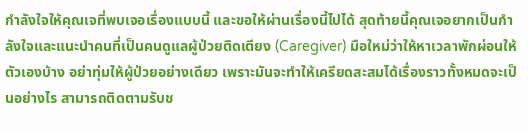กำลังใจให้คุณเจที่พบเจอเรื่องแบบนี้ และขอให้ผ่านเรื่องนี้ไปได้ สุดท้ายนี้คุณเจอยากเป็นกำลังใจและแนะนำคนที่เป็นคนดูแลผู้ป่วยติดเตียง (Caregiver) มือใหม่ว่าให้หาเวลาพักผ่อนให้ตัวเองบ้าง อย่าทุ่มให้ผู้ป่วยอย่างเดียว เพราะมันจะทำให้เครียดสะสมได้เรื่องราวทั้งหมดจะเป็นอย่างไร สามารถติดตามรับช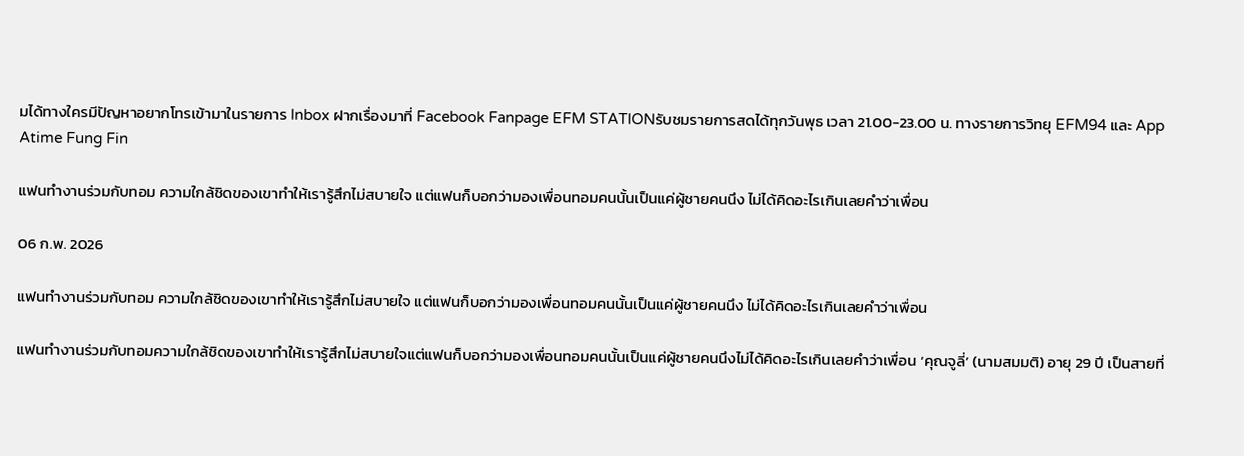มได้ทางใครมีปัญหาอยากโทรเข้ามาในรายการ Inbox ฝากเรื่องมาที่ Facebook Fanpage EFM STATIONรับชมรายการสดได้ทุกวันพุธ เวลา 21.00-23.00 น. ทางรายการวิทยุ EFM94 และ App Atime Fung Fin

แฟนทำงานร่วมกับทอม ความใกล้ชิดของเขาทำให้เรารู้สึกไม่สบายใจ แต่แฟนก็บอกว่ามองเพื่อนทอมคนนั้นเป็นแค่ผู้ชายคนนึง ไม่ได้คิดอะไรเกินเลยคำว่าเพื่อน

06 ก.พ. 2026

แฟนทำงานร่วมกับทอม ความใกล้ชิดของเขาทำให้เรารู้สึกไม่สบายใจ แต่แฟนก็บอกว่ามองเพื่อนทอมคนนั้นเป็นแค่ผู้ชายคนนึง ไม่ได้คิดอะไรเกินเลยคำว่าเพื่อน

แฟนทำงานร่วมกับทอมความใกล้ชิดของเขาทำให้เรารู้สึกไม่สบายใจแต่แฟนก็บอกว่ามองเพื่อนทอมคนนั้นเป็นแค่ผู้ชายคนนึงไม่ได้คิดอะไรเกินเลยคำว่าเพื่อน ‘คุณจูลี่’ (นามสมมติ) อายุ 29 ปี เป็นสายที่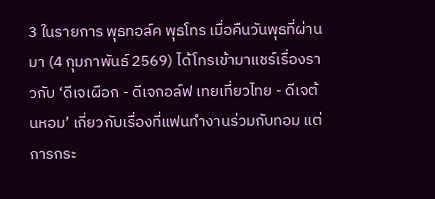3 ในรายการ พุธทอล์ค พุธโทร เมื่อคืนวันพุธที่ผ่านมา (4 กุมภาพันธ์ 2569) ได้โทรเข้ามาแชร์เรื่องราวกับ ‘ดีเจเผือก - ดีเจกอล์ฟ เทยเที่ยวไทย - ดีเจต้นหอม’ เกี่ยวกับเรื่องที่แฟนทำงานร่วมกับทอม แต่การกระ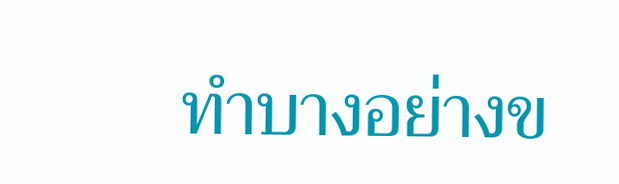ทำบางอย่างข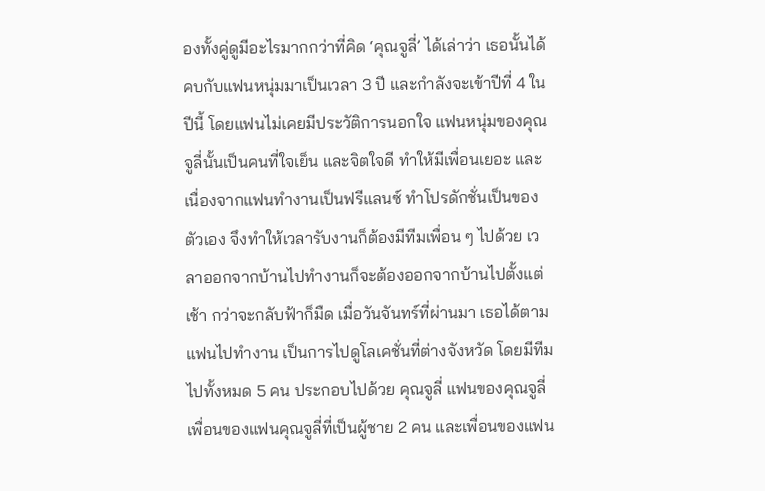องทั้งคู่ดูมีอะไรมากกว่าที่คิด ‘คุณจูลี่’ ได้เล่าว่า เธอนั้นได้คบกับแฟนหนุ่มมาเป็นเวลา 3 ปี และกำลังจะเข้าปีที่ 4 ในปีนี้ โดยแฟนไม่เคยมีประวัติการนอกใจ แฟนหนุ่มของคุณจูลี่นั้นเป็นคนที่ใจเย็น และจิตใจดี ทำให้มีเพื่อนเยอะ และเนื่องจากแฟนทำงานเป็นฟรีแลนซ์ ทำโปรดักชั่นเป็นของตัวเอง จึงทำให้เวลารับงานก็ต้องมีทีมเพื่อน ๆ ไปด้วย เวลาออกจากบ้านไปทำงานก็จะต้องออกจากบ้านไปตั้งแต่เช้า กว่าจะกลับฟ้าก็มืด เมื่อวันจันทร์ที่ผ่านมา เธอได้ตามแฟนไปทำงาน เป็นการไปดูโลเคชั่นที่ต่างจังหวัด โดยมีทีมไปทั้งหมด 5 คน ประกอบไปด้วย คุณจูลี่ แฟนของคุณจูลี่ เพื่อนของแฟนคุณจูลี่ที่เป็นผู้ชาย 2 คน และเพื่อนของแฟน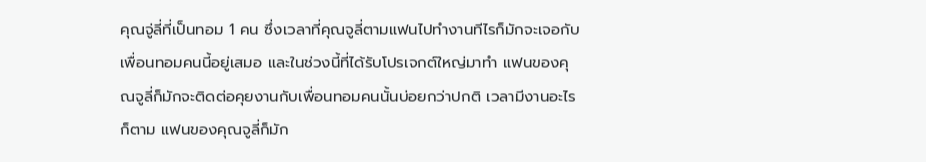คุณจู่ลี่ที่เป็นทอม 1 คน ซึ่งเวลาที่คุณจูลี่ตามแฟนไปทำงานทีไรก็มักจะเจอกับเพื่อนทอมคนนี้อยู่เสมอ และในช่วงนี้ที่ได้รับโปรเจกต์ใหญ่มาทำ แฟนของคุณจูลี่ก็มักจะติดต่อคุยงานกับเพื่อนทอมคนนั้นบ่อยกว่าปกติ เวลามีงานอะไรก็ตาม แฟนของคุณจูลี่ก็มัก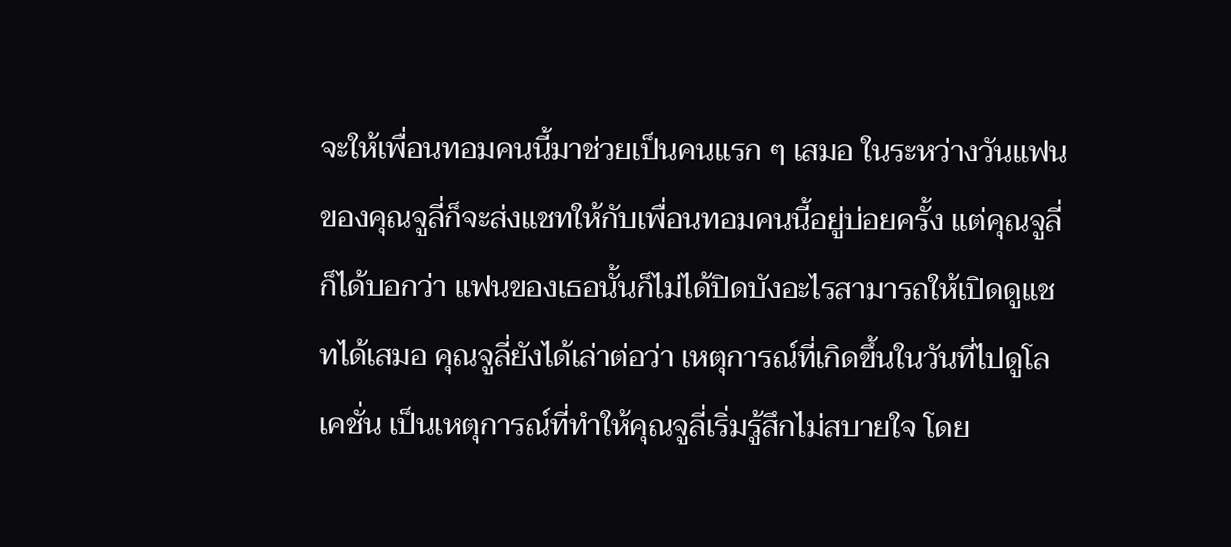จะให้เพื่อนทอมคนนี้มาช่วยเป็นคนแรก ๆ เสมอ ในระหว่างวันแฟนของคุณจูลี่ก็จะส่งแชทให้กับเพื่อนทอมคนนี้อยู่บ่อยครั้ง แต่คุณจูลี่ก็ได้บอกว่า แฟนของเธอนั้นก็ไม่ได้ปิดบังอะไรสามารถให้เปิดดูแชทได้เสมอ คุณจูลี่ยังได้เล่าต่อว่า เหตุการณ์ที่เกิดขึ้นในวันที่ไปดูโลเคชั่น เป็นเหตุการณ์ที่ทำให้คุณจูลี่เริ่มรู้สึกไม่สบายใจ โดย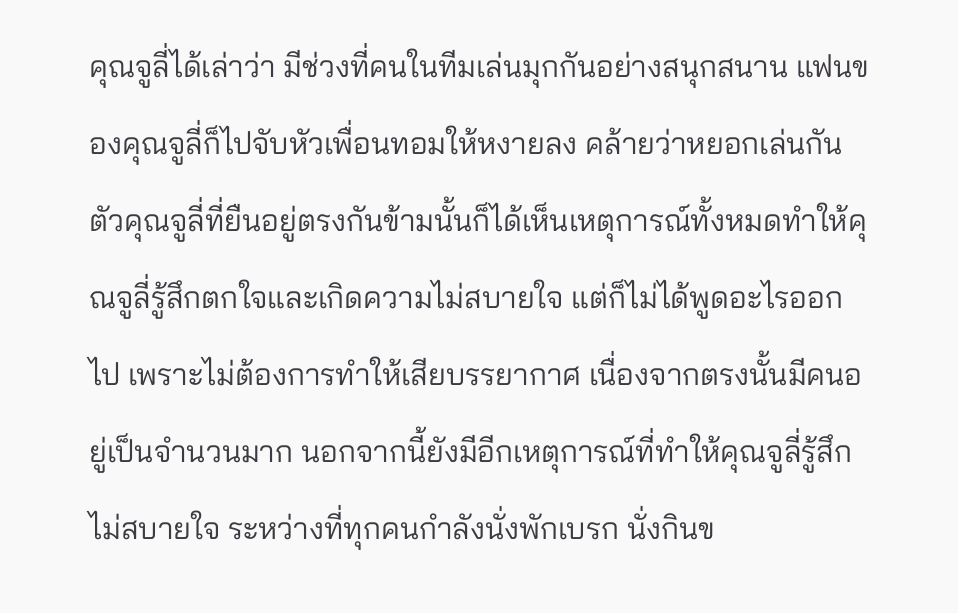คุณจูลี่ได้เล่าว่า มีช่วงที่คนในทีมเล่นมุกกันอย่างสนุกสนาน แฟนของคุณจูลี่ก็ไปจับหัวเพื่อนทอมให้หงายลง คล้ายว่าหยอกเล่นกัน ตัวคุณจูลี่ที่ยืนอยู่ตรงกันข้ามนั้นก็ได้เห็นเหตุการณ์ทั้งหมดทำให้คุณจูลี่รู้สึกตกใจและเกิดความไม่สบายใจ แต่ก็ไม่ได้พูดอะไรออกไป เพราะไม่ต้องการทำให้เสียบรรยากาศ เนื่องจากตรงนั้นมีคนอยู่เป็นจำนวนมาก นอกจากนี้ยังมีอีกเหตุการณ์ที่ทำให้คุณจูลี่รู้สึกไม่สบายใจ ระหว่างที่ทุกคนกำลังนั่งพักเบรก นั่งกินข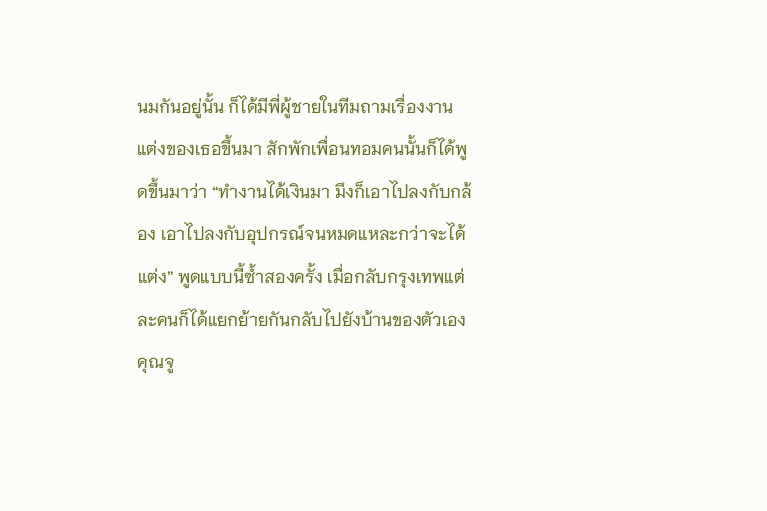นมกันอยู่นั้น ก็ได้มีพี่ผู้ชายในทีมถามเรื่องงานแต่งของเธอขึ้นมา สักพักเพื่อนทอมคนนั้นก็ได้พูดขึ้นมาว่า “ทำงานได้เงินมา มึงก็เอาไปลงกับกล้อง เอาไปลงกับอุปกรณ์จนหมดแหละกว่าจะได้แต่ง” พูดแบบนี้ซ้ำสองครั้ง เมื่อกลับกรุงเทพแต่ละคนก็ได้แยกย้ายกันกลับไปยังบ้านของตัวเอง คุณจู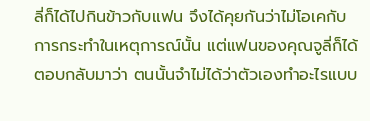ลี่ก็ได้ไปกินข้าวกับแฟน จึงได้คุยกันว่าไม่โอเคกับการกระทำในเหตุการณ์นั้น แต่แฟนของคุณจูลี่ก็ได้ตอบกลับมาว่า ตนนั้นจำไม่ได้ว่าตัวเองทำอะไรแบบ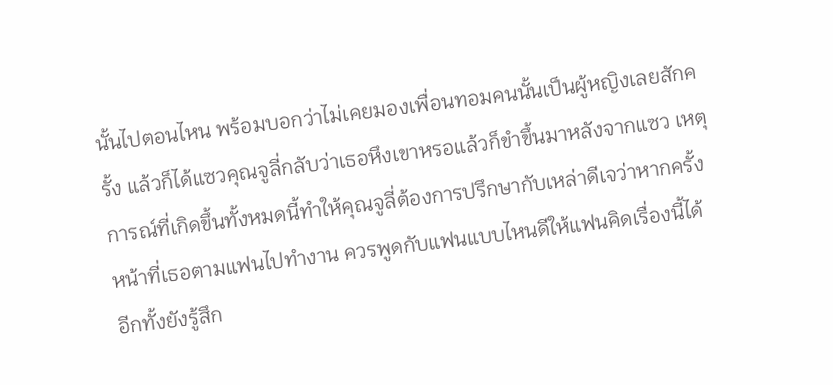นั้นไปตอนไหน พร้อมบอกว่าไม่เคยมองเพื่อนทอมคนนั้นเป็นผู้หญิงเลยสักครั้ง แล้วก็ได้แซวคุณจูลี่กลับว่าเธอหึงเขาหรอแล้วก็ขำขึ้นมาหลังจากแซว เหตุการณ์ที่เกิดขึ้นทั้งหมดนี้ทำให้คุณจูลี่ต้องการปรึกษากับเหล่าดีเจว่าหากครั้งหน้าที่เธอตามแฟนไปทำงาน ควรพูดกับแฟนแบบไหนดีให้แฟนคิดเรื่องนี้ได้ อีกทั้งยังรู้สึก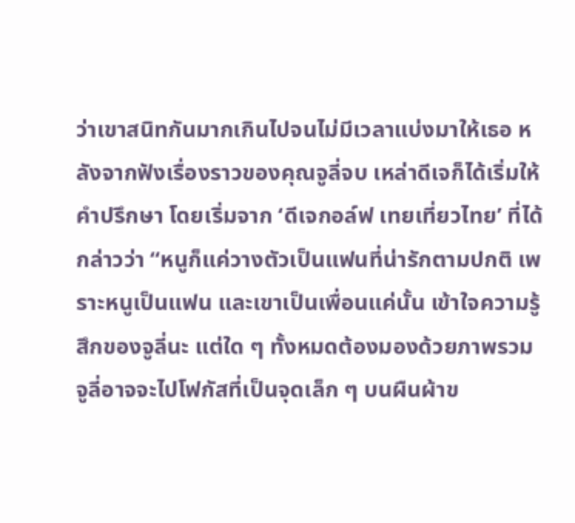ว่าเขาสนิทกันมากเกินไปจนไม่มีเวลาแบ่งมาให้เธอ หลังจากฟังเรื่องราวของคุณจูลี่จบ เหล่าดีเจก็ได้เริ่มให้คำปรึกษา โดยเริ่มจาก ‘ดีเจกอล์ฟ เทยเที่ยวไทย’ ที่ได้กล่าวว่า “หนูก็แค่วางตัวเป็นแฟนที่น่ารักตามปกติ เพราะหนูเป็นแฟน และเขาเป็นเพื่อนแค่นั้น เข้าใจความรู้สึกของจูลี่นะ แต่ใด ๆ ทั้งหมดต้องมองด้วยภาพรวม จูลี่อาจจะไปโฟกัสที่เป็นจุดเล็ก ๆ บนผืนผ้าข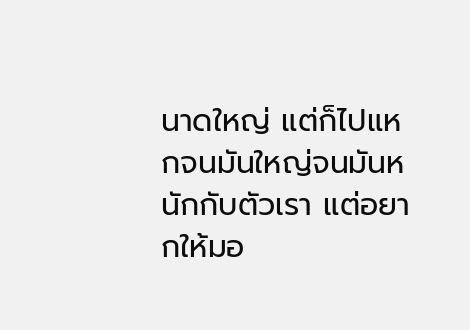นาดใหญ่ แต่ก็ไปแหกจนมันใหญ่จนมันหนักกับตัวเรา แต่อยากให้มอ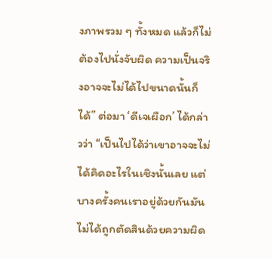งภาพรวม ๆ ทั้งหมด แล้วก็ไม่ต้องไปนั่งจับผิด ความเป็นจริงอาจจะไม่ได้ไปขนาดนั้นก็ได้” ต่อมา ‘ดีเจเผือก’ ได้กล่าวว่า “เป็นไปได้ว่าเขาอาจจะไม่ได้คิดอะไรในเชิงนั้นเลย แต่บางครั้งคนเราอยู่ด้วยกันมันไม่ได้ถูกตัดสินด้วยความผิด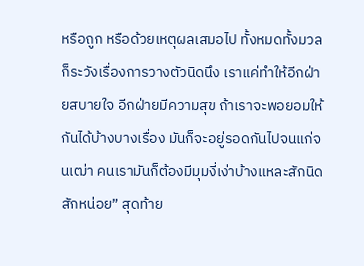หรือถูก หรือด้วยเหตุผลเสมอไป ทั้งหมดทั้งมวล ก็ระวังเรื่องการวางตัวนิดนึง เราแค่ทำให้อีกฝ่ายสบายใจ อีกฝ่ายมีความสุข ถ้าเราจะพอยอมให้กันได้บ้างบางเรื่อง มันก็จะอยู่รอดกันไปจนแก่จนเฒ่า คนเรามันก็ต้องมีมุมงี่เง่าบ้างแหละสักนิดสักหน่อย” สุดท้าย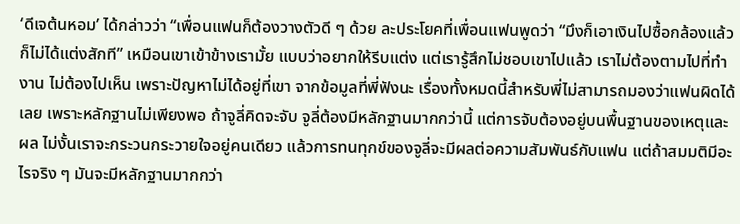‘ดีเจต้นหอม’ ได้กล่าวว่า “เพื่อนแฟนก็ต้องวางตัวดี ๆ ด้วย ละประโยคที่เพื่อนแฟนพูดว่า “มึงก็เอาเงินไปซื้อกล้องแล้วก็ไม่ได้แต่งสักที” เหมือนเขาเข้าข้างเรามั้ย แบบว่าอยากให้รีบแต่ง แต่เรารู้สึกไม่ชอบเขาไปแล้ว เราไม่ต้องตามไปที่ทำงาน ไม่ต้องไปเห็น เพราะปัญหาไม่ได้อยู่ที่เขา จากข้อมูลที่พี่ฟังนะ เรื่องทั้งหมดนี้สำหรับพี่ไม่สามารถมองว่าแฟนผิดได้เลย เพราะหลักฐานไม่เพียงพอ ถ้าจูลี่คิดจะจับ จูลี่ต้องมีหลักฐานมากกว่านี้ แต่การจับต้องอยู่บนพื้นฐานของเหตุและผล ไม่งั้นเราจะกระวนกระวายใจอยู่คนเดียว แล้วการทนทุกข์ของจูลี่จะมีผลต่อความสัมพันธ์กับแฟน แต่ถ้าสมมติมีอะไรจริง ๆ มันจะมีหลักฐานมากกว่า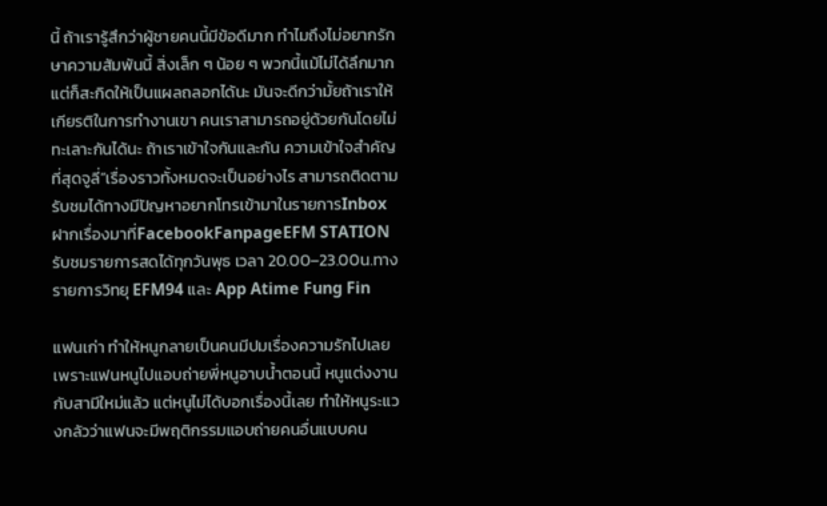นี้ ถ้าเรารู้สึกว่าผู้ชายคนนี้มีข้อดีมาก ทำไมถึงไม่อยากรักษาความสัมพันนี้ สิ่งเล็ก ๆ น้อย ๆ พวกนี้แม้ไม่ได้ลึกมาก แต่ก็สะกิดให้เป็นแผลถลอกได้นะ มันจะดีกว่ามั้ยถ้าเราให้เกียรติในการทำงานเขา คนเราสามารถอยู่ด้วยกันโดยไม่ทะเลาะกันได้นะ ถ้าเราเข้าใจกันและกัน ความเข้าใจสำคัญที่สุดจูลี่”เรื่องราวทั้งหมดจะเป็นอย่างไร สามารถติดตามรับชมได้ทางมีปัญหาอยากโทรเข้ามาในรายการInboxฝากเรื่องมาที่FacebookFanpageEFM STATIONรับชมรายการสดได้ทุกวันพุธ เวลา 20.00–23.00น.ทางรายการวิทยุ EFM94 และ App Atime Fung Fin

แฟนเก่า ทำให้หนูกลายเป็นคนมีปมเรื่องความรักไปเลย เพราะแฟนหนูไปแอบถ่ายพี่หนูอาบน้ำตอนนี้ หนูแต่งงานกับสามีใหม่แล้ว แต่หนูไม่ได้บอกเรื่องนี้เลย ทำให้หนูระแวงกลัวว่าแฟนจะมีพฤติกรรมแอบถ่ายคนอื่นแบบคน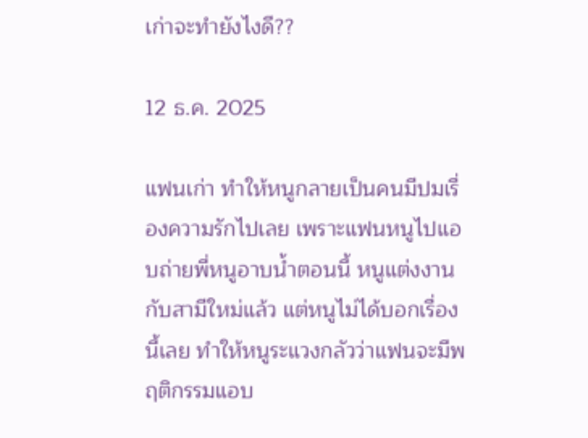เก่าจะทำยังไงดี??

12 ธ.ค. 2025

แฟนเก่า ทำให้หนูกลายเป็นคนมีปมเรื่องความรักไปเลย เพราะแฟนหนูไปแอบถ่ายพี่หนูอาบน้ำตอนนี้ หนูแต่งงานกับสามีใหม่แล้ว แต่หนูไม่ได้บอกเรื่องนี้เลย ทำให้หนูระแวงกลัวว่าแฟนจะมีพฤติกรรมแอบ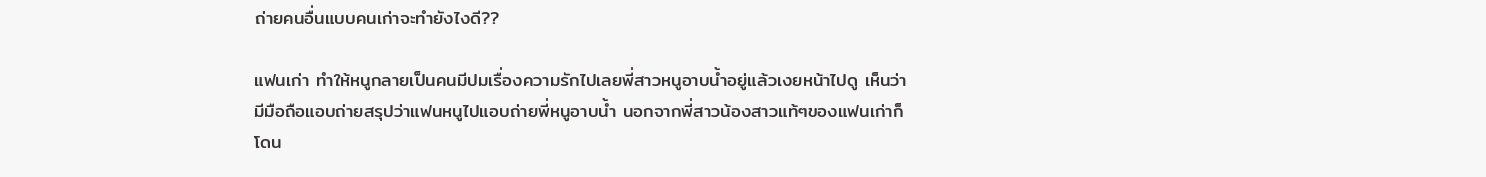ถ่ายคนอื่นแบบคนเก่าจะทำยังไงดี??

แฟนเก่า ทำให้หนูกลายเป็นคนมีปมเรื่องความรักไปเลยพี่สาวหนูอาบน้ำอยู่แล้วเงยหน้าไปดู เห็นว่ามีมือถือแอบถ่ายสรุปว่าแฟนหนูไปแอบถ่ายพี่หนูอาบน้ำ นอกจากพี่สาวน้องสาวแท้ๆของแฟนเก่าก็โดน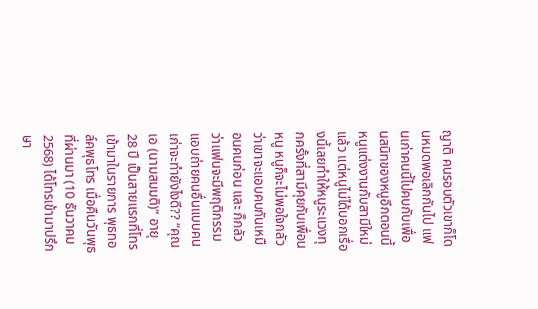ญาติ คนรอบตัวเขาก็โดนหมดพอเลิกกันไป แฟนเก่าคนนี้ไปคบกับเพื่อนสนิทของหนูอีกตอนนี้ หนูแต่งงานกับสามีใหม่แล้ว แต่หนูไม่ได้บอกเรื่องนี้เลยทำให้หนูระแวงทุกครั้งที่สามีคุยกับเพื่อนหนู หนูก็จะไม่พอใจกลัวว่าเขาจะแอบคบกันเหมือนคนก่อน และ ก็กลัวว่าแฟนจะมีพฤติกรรมแอบถ่ายคนอื่นแบบคนเก่าจะทำยังไงดี?? “คุณเอ (นามสมมติ)” อายุ 28 ปี เป็นสายแรกที่โทรเข้ามาในรายการ พุธทอล์คพุธโทร เมื่อคืนวันพุธที่ผ่านมา (10 ธันวาคม 2568) ได้โทรเข้ามาปรึกษา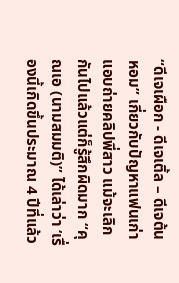“ดีเจเผือก - ดีเจเติ้ล – ดีเจต้นหอม” เกี่ยวกับปัญหาแฟนเก่าแอบถ่ายคลิปพี่สาว แม้จะเลิกกันไปแล้วแต่ก็รู้สึกผิดมาก “คุณเอ (นามสมมติ)” ได้เล่าว่า ‘เรื่องนี้เกิดขึ้นประมาณ 4 ปีที่แล้ว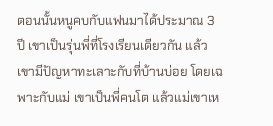ตอนนั้นหนูคบกับแฟนมาได้ประมาณ 3 ปี เขาเป็นรุ่นพี่ที่โรงเรียนเดียวกัน แล้วเขามีปัญหาทะเลาะกับที่บ้านบ่อย โดยเฉพาะกับแม่ เขาเป็นพี่คนโต แล้วแม่เขาเห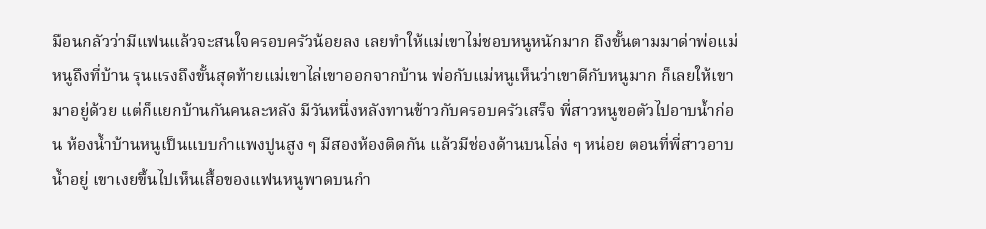มือนกลัวว่ามีแฟนแล้วจะสนใจครอบครัวน้อยลง เลยทำให้แม่เขาไม่ชอบหนูหนักมาก ถึงขั้นตามมาด่าพ่อแม่หนูถึงที่บ้าน รุนแรงถึงขั้นสุดท้ายแม่เขาไล่เขาออกจากบ้าน พ่อกับแม่หนูเห็นว่าเขาดีกับหนูมาก ก็เลยให้เขามาอยู่ด้วย แต่ก็แยกบ้านกันคนละหลัง มีวันหนึ่งหลังทานข้าวกับครอบครัวเสร็จ พี่สาวหนูขอตัวไปอาบน้ำก่อน ห้องน้ำบ้านหนูเป็นแบบกำแพงปูนสูง ๆ มีสองห้องติดกัน แล้วมีช่องด้านบนโล่ง ๆ หน่อย ตอนที่พี่สาวอาบน้ำอยู่ เขาเงยขึ้นไปเห็นเสื้อของแฟนหนูพาดบนกำ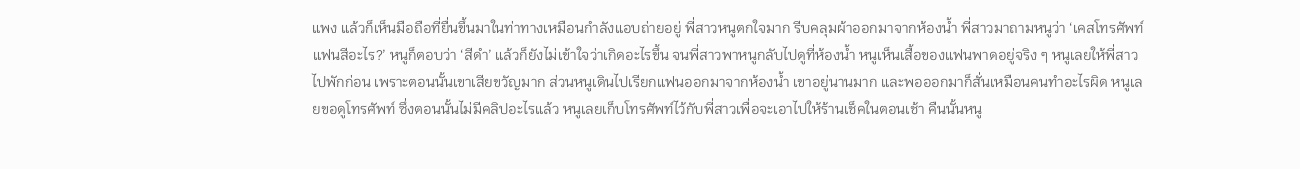แพง แล้วก็เห็นมือถือที่ยื่นขึ้นมาในท่าทางเหมือนกำลังแอบถ่ายอยู่ พี่สาวหนูตกใจมาก รีบคลุมผ้าออกมาจากห้องน้ำ พี่สาวมาถามหนูว่า ‘เคสโทรศัพท์แฟนสีอะไร?’ หนูก็ตอบว่า ‘สีดำ’ แล้วก็ยังไม่เข้าใจว่าเกิดอะไรขึ้น จนพี่สาวพาหนูกลับไปดูที่ห้องน้ำ หนูเห็นเสื้อของแฟนพาดอยู่จริง ๆ หนูเลยให้พี่สาวไปพักก่อน เพราะตอนนั้นเขาเสียขวัญมาก ส่วนหนูเดินไปเรียกแฟนออกมาจากห้องน้ำ เขาอยู่นานมาก และพอออกมาก็สั่นเหมือนคนทำอะไรผิด หนูเลยขอดูโทรศัพท์ ซึ่งตอนนั้นไม่มีคลิปอะไรแล้ว หนูเลยเก็บโทรศัพท์ไว้กับพี่สาวเพื่อจะเอาไปให้ร้านเช็คในตอนเช้า คืนนั้นหนู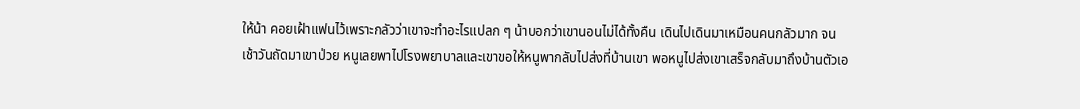ให้น้า คอยเฝ้าแฟนไว้เพราะกลัวว่าเขาจะทำอะไรแปลก ๆ น้าบอกว่าเขานอนไม่ได้ทั้งคืน เดินไปเดินมาเหมือนคนกลัวมาก จนเช้าวันถัดมาเขาป่วย หนูเลยพาไปโรงพยาบาลและเขาขอให้หนูพากลับไปส่งที่บ้านเขา พอหนูไปส่งเขาเสร็จกลับมาถึงบ้านตัวเอ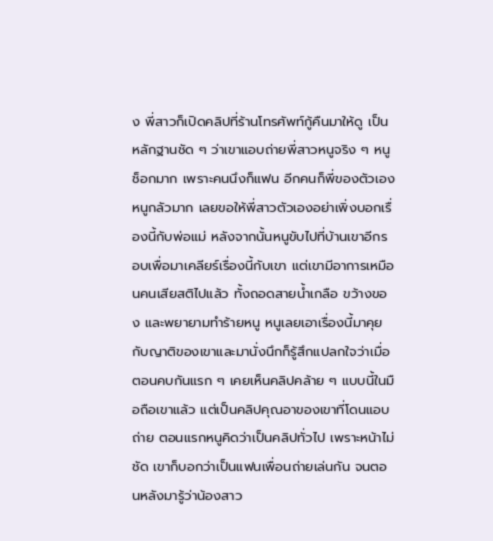ง พี่สาวก็เปิดคลิปที่ร้านโทรศัพท์กู้คืนมาให้ดู เป็นหลักฐานชัด ๆ ว่าเขาแอบถ่ายพี่สาวหนูจริง ๆ หนูช็อกมาก เพราะคนนึงก็แฟน อีกคนก็พี่ของตัวเอง หนูกลัวมาก เลยขอให้พี่สาวตัวเองอย่าเพิ่งบอกเรื่องนี้กับพ่อแม่ หลังจากนั้นหนูขับไปที่บ้านเขาอีกรอบเพื่อมาเคลียร์เรื่องนี้กับเขา แต่เขามีอาการเหมือนคนเสียสติไปแล้ว ทั้งถอดสายน้ำเกลือ ขว้างของ และพยายามทำร้ายหนู หนูเลยเอาเรื่องนี้มาคุยกับญาติของเขาและมานั่งนึกก็รู้สึกแปลกใจว่าเมื่อตอนคบกันแรก ๆ เคยเห็นคลิปคล้าย ๆ แบบนี้ในมือถือเขาแล้ว แต่เป็นคลิปคุณอาของเขาที่โดนแอบถ่าย ตอนแรกหนูคิดว่าเป็นคลิปทั่วไป เพราะหน้าไม่ชัด เขาก็บอกว่าเป็นแฟนเพื่อนถ่ายเล่นกัน จนตอนหลังมารู้ว่าน้องสาว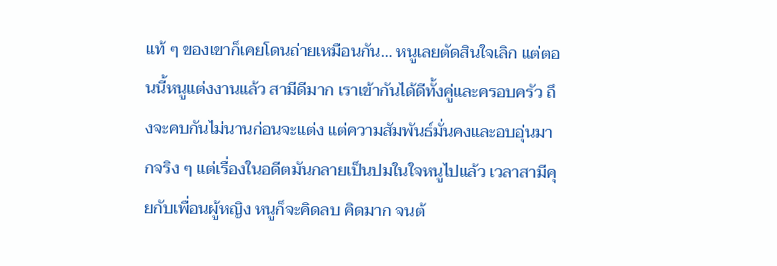แท้ ๆ ของเขาก็เคยโดนถ่ายเหมือนกัน… หนูเลยตัดสินใจเลิก แต่ตอนนี้หนูแต่งงานแล้ว สามีดีมาก เราเข้ากันได้ดีทั้งคู่และครอบครัว ถึงจะคบกันไม่นานก่อนจะแต่ง แต่ความสัมพันธ์มั่นคงและอบอุ่นมากจริง ๆ แต่เรื่องในอดีตมันกลายเป็นปมในใจหนูไปแล้ว เวลาสามีคุยกับเพื่อนผู้หญิง หนูก็จะคิดลบ คิดมาก จนต้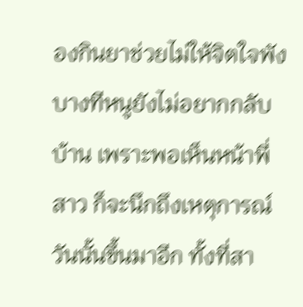องกินยาช่วยไม่ให้จิตใจพัง บางทีหนูยังไม่อยากกลับบ้าน เพราะพอเห็นหน้าพี่สาว ก็จะนึกถึงเหตุการณ์วันนั้นขึ้นมาอีก ทั้งที่สา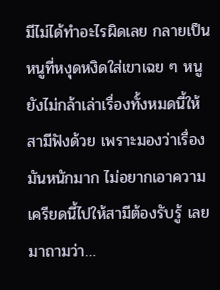มีไม่ได้ทำอะไรผิดเลย กลายเป็นหนูที่หงุดหงิดใส่เขาเฉย ๆ หนูยังไม่กล้าเล่าเรื่องทั้งหมดนี้ให้สามีฟังด้วย เพราะมองว่าเรื่องมันหนักมาก ไม่อยากเอาความเครียดนี้ไปให้สามีต้องรับรู้ เลยมาถามว่า…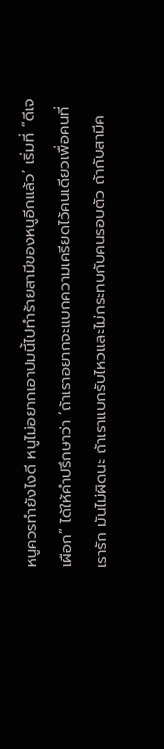หนูควรทำยังไงดี หนูไม่อยากเอาปมนี้ไปทำร้ายสามีของหนูอีกแล้ว’ เริ่มที่ “ดีเจเผือก” ได้ให้คำปรึกษาว่า ‘ถ้าเราอยากจะแบกความเครียดไว้คนเดียวเพื่อคนที่เรารัก มันไม่ผิดนะ ถ้าเราแบกรับไหวและไม่กระทบกับคนรอบตัว ถ้ากับสามีค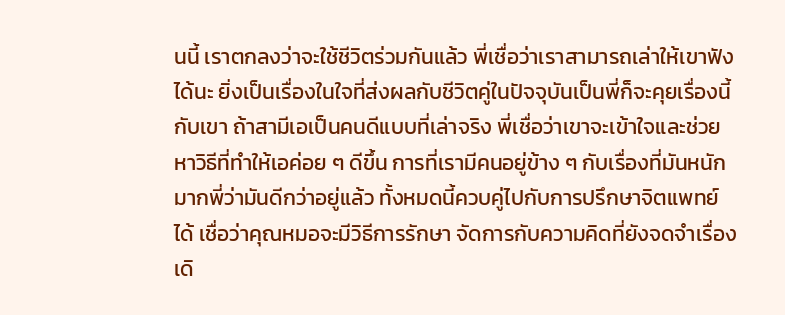นนี้ เราตกลงว่าจะใช้ชีวิตร่วมกันแล้ว พี่เชื่อว่าเราสามารถเล่าให้เขาฟังได้นะ ยิ่งเป็นเรื่องในใจที่ส่งผลกับชีวิตคู่ในปัจจุบันเป็นพี่ก็จะคุยเรื่องนี้กับเขา ถ้าสามีเอเป็นคนดีแบบที่เล่าจริง พี่เชื่อว่าเขาจะเข้าใจและช่วยหาวิธีที่ทำให้เอค่อย ๆ ดีขึ้น การที่เรามีคนอยู่ข้าง ๆ กับเรื่องที่มันหนักมากพี่ว่ามันดีกว่าอยู่แล้ว ทั้งหมดนี้ควบคู่ไปกับการปรึกษาจิตแพทย์ได้ เชื่อว่าคุณหมอจะมีวิธีการรักษา จัดการกับความคิดที่ยังจดจำเรื่องเดิ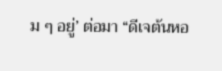ม ๆ อยู่’ ต่อมา “ดีเจต้นหอ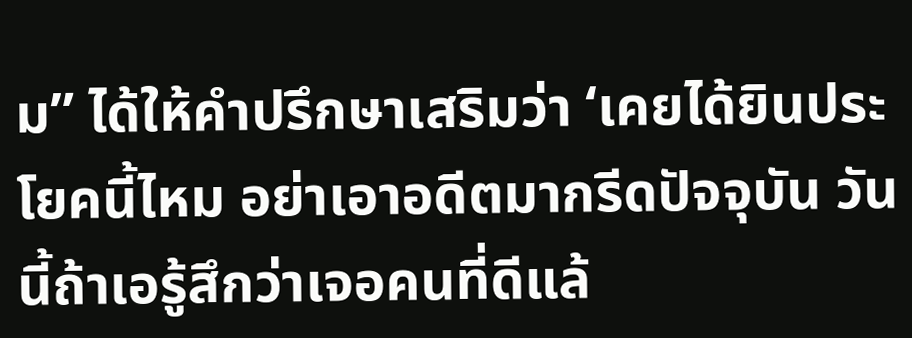ม” ได้ให้คำปรึกษาเสริมว่า ‘เคยได้ยินประโยคนี้ไหม อย่าเอาอดีตมากรีดปัจจุบัน วันนี้ถ้าเอรู้สึกว่าเจอคนที่ดีแล้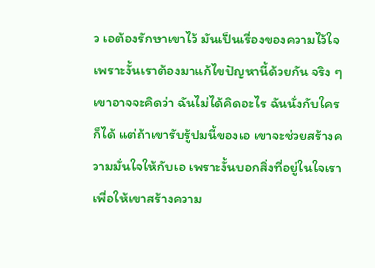ว เอต้องรักษาเขาไว้ มันเป็นเรื่องของความไว้ใจเพราะงั้นเราต้องมาแก้ไขปัญหานี้ด้วยกัน จริง ๆ เขาอาจจะคิดว่า ฉันไม่ได้คิดอะไร ฉันนั่งกับใครก็ได้ แต่ถ้าเขารับรู้ปมนี้ของเอ เขาจะช่วยสร้างความมั่นใจให้กับเอ เพราะงั้นบอกสิ่งที่อยู่ในใจเรา เพื่อให้เขาสร้างความ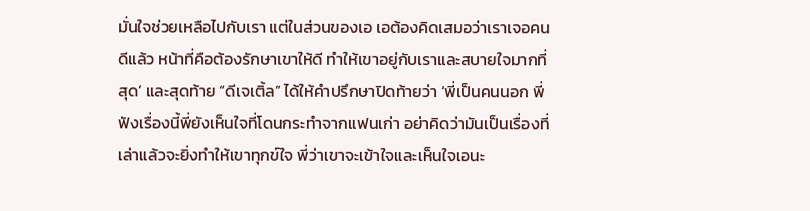มั่นใจช่วยเหลือไปกับเรา แต่ในส่วนของเอ เอต้องคิดเสมอว่าเราเจอคนดีแล้ว หน้าที่คือต้องรักษาเขาให้ดี ทำให้เขาอยู่กับเราและสบายใจมากที่สุด’ และสุดท้าย “ดีเจเติ้ล” ได้ให้คำปรึกษาปิดท้ายว่า ‘พี่เป็นคนนอก พี่ฟังเรื่องนี้พี่ยังเห็นใจที่โดนกระทำจากแฟนเก่า อย่าคิดว่ามันเป็นเรื่องที่เล่าแล้วจะยิ่งทำให้เขาทุกข์ใจ พี่ว่าเขาจะเข้าใจและเห็นใจเอนะ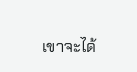เขาจะได้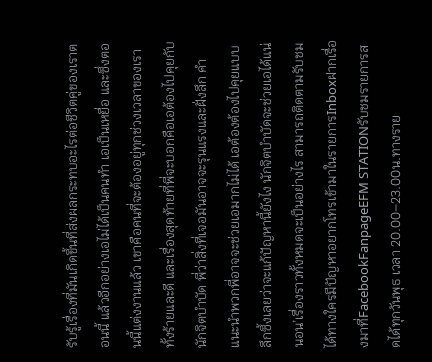รับรู้เรื่องที่มันเกิดขึ้นที่ส่งผลกระทบอะไรต่อชีวิตคู่ของเราตอนนี้ แล้วอีกอย่างเอไม่ได้เป็นคนทำ เอเป็นเหยื่อ และซึ่งตอนนี้แต่งงานแล้ว เขาคือคนที่จะต้องอยู่ทุกช่วงเวลาของเราทั้งร้ายและดี และเรื่องสุดท้ายที่พี่จะบอกคือเอต้องไปคุยกับนักจิตบำบัด พี่ว่าสิ่งที่เจอมันอาจจะรุนแรงและฝั่งลึก คำแนะนำพวกพี่อาจจะช่วยเอมากไม่ได้ เอต้องต้องไปคุยแบบลึกซึ้งเลยว่าจะแก้ปัญหานี้ยังไง นักจิตบำบัดจะช่วยเอได้แน่นอน’เรื่องราวทั้งหมดจะเป็นอย่างไร สามารถติดตามรับชมได้ทางใครมีปัญหาอยากโทรเข้ามาในรายการInboxฝากเรื่องมาที่FacebookFanpageEFM STATIONรับชมรายการสดได้ทุกวันพุธ เวลา 20.00–23.00น.ทางราย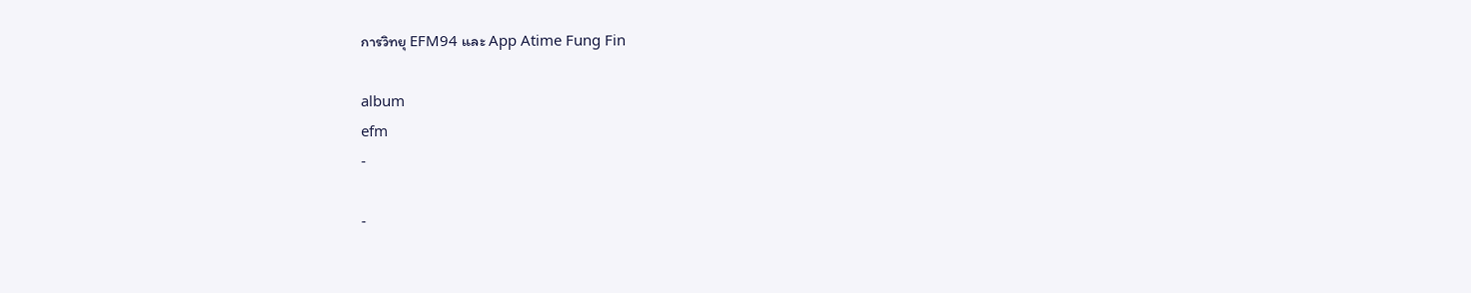การวิทยุ EFM94 และ App Atime Fung Fin

album
efm
-

-